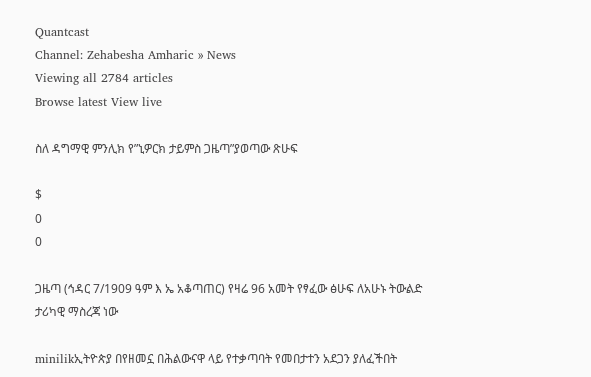Quantcast
Channel: Zehabesha Amharic » News
Viewing all 2784 articles
Browse latest View live

ስለ ዳግማዊ ምንሊክ የ”ኒዎርክ ታይምስ ጋዜጣ”ያወጣው ጽሁፍ

$
0
0

ጋዜጣ (ኅዳር 7/1909 ዓም እ ኤ አቆጣጠር) የዛሬ 96 አመት የፃፈው ፅሁፍ ለአሁኑ ትውልድ ታሪካዊ ማስረጃ ነው

minilikኢትዮጵያ በየዘመኗ በሕልውናዋ ላይ የተቃጣባት የመበታተን አደጋን ያለፈችበት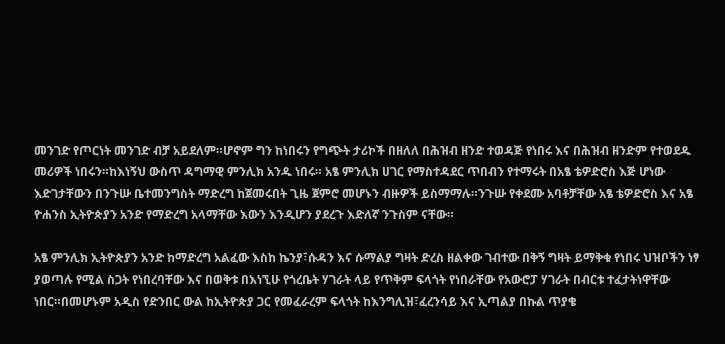መንገድ የጦርነት መንገድ ብቻ አይደለም።ሆኖም ግን ከነበሩን የግጭት ታሪኮች በዘለለ በሕዝብ ዘንድ ተወዳጅ የነበሩ እና በሕዝብ ዘንድም የተወደዱ መሪዎች ነበሩን።ከእነኝህ ውስጥ ዳግማዊ ምንሊክ አንዱ ነበሩ። አፄ ምንሊክ ሀገር የማስተዳደር ጥበብን የተማሩት በአፄ ቴዎድሮስ እጅ ሆነው እድገታቸውን በንጉሡ ቤተመንግስት ማድረግ ከጀመሩበት ጊዜ ጀምሮ መሆኑን ብዙዎች ይስማማሉ።ንጉሡ የቀደሙ አባቶቻቸው አፄ ቴዎድሮስ እና አፄ ዮሐንስ ኢትዮጵያን አንድ የማድረግ አላማቸው እውን እንዲሆን ያደረጉ እድለኛ ንጉስም ናቸው።

አፄ ምንሊክ ኢትዮጵያን አንድ ከማድረግ አልፈው እስከ ኬንያ፣ሱዳን እና ሱማልያ ግዛት ድረስ ዘልቀው ገብተው በቅኝ ግዛት ይማቅቁ የነበሩ ህዝቦችን ነፃ ያወጣሉ የሚል ስጋት የነበረባቸው እና በወቅቱ በእነኚሁ የጎረቤት ሃገራት ላይ የጥቅም ፍላጎት የነበራቸው የአውሮፓ ሃገራት በብርቱ ተፈታትነዋቸው ነበር።በመሆኑም አዲስ የድንበር ውል ከኢትዮጵያ ጋር የመፈራረም ፍላጎት ከእንግሊዝ፣ፈረንሳይ እና ኢጣልያ በኩል ጥያቄ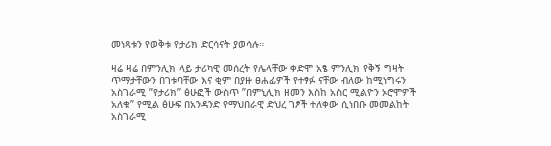መነጻቱን የወቅቱ የታሪክ ድርሳናት ያወሳሉ።

ዛሬ ዛሬ በምንሊክ ላይ ታሪካዊ መሰረት የሌላቸው ቀድሞ አፄ ምንሊክ የቅኝ ግዛት ጥማታቸውን በገቱባቸው እና ቂም በያዙ ፀሐፊዎች የተፃፉ ናቸው ብለው ከሚነግሩን አስገራሚ ”የታሪክ” ፅሁፎች ውስጥ ”በምኒሊክ ዘመን እስከ አስር ሚልዮን ኦሮሞዎች አለቁ” የሚል ፅሁፍ በአንዳንድ የማህበራዊ ድህረ ገፆች ተለቀው ሲነበቡ መመልከት አስገራሚ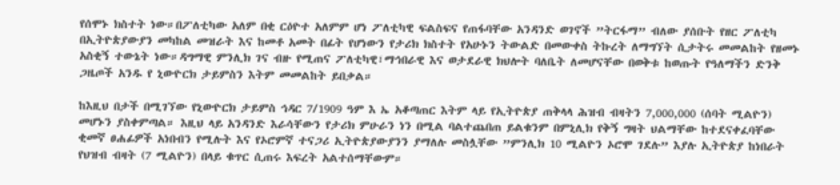የሰሞኑ ክስተት ነው።በፖለቲካው አለም በቂ ርዕዮተ አለምም ሆነ ፖለቲካዊ ፍልስፍና የጠፋባቸው አንዳንድ ወገኖች ”ትርፋማ” ብለው ያሰቡት የዘር ፖለቲካ በኢትዮጵያውያን መካከል መዝራት እና ከመቶ አመት በፊት የሆነውን የታሪክ ክስተት የአሁኑን ትውልድ በመውቀስ ትኩረት ለማግኘት ሲታትሩ መመልከት የዘመኑ አስቂኝ ተውኔት ነው።ዳግማዊ ምንሊክ ገና ብዙ የሚጠና ፖለቲካዊ፣ማኅበራዊ እና ወታደራዊ ክህሎት ባለቤት ለመሆናቸው በወቅቱ ከወጡት የዓለማችን ድንቅ ጋዜጦች አንዱ የ ኒውዮርክ ታይምስን እትም መመልከት ይበቃል።

ከእዚህ በታች በሚገኘው የኒውዮርክ ታይምስ ኅዳር 7/1909 ዓም እ ኤ አቆጣጠር እትም ላይ የኢትዮጵያ ጠቅላላ ሕዝብ ብዛትን 7,000,000 (ሰባት ሚልዮን) መሆኑን ያስቀምጣል። እዚህ ላይ አንዳንድ እራሳቸውን የታሪክ ምሁራን ነን በሚል ባልተጨበጠ ይልቁንም በምኒሊክ የቅኝ ግዛት ህልማቸው ከተደናቀፈባቸው ቂመኛ ፀሐፊዎች አነበብን የሚሉት እና የኦሮምኛ ተናጋሪ ኢትዮጵያውያንን ያማለሉ መስሏቸው ”ምንሊክ 10 ሚልዮን ኦሮሞ ገደሉ” እያሉ ኢትዮጵያ ከነበራት የህዝብ ብዛት (7 ሚልዮን) በላይ ቁጥር ሲጠሩ እፍረት አልተሰማቸውም።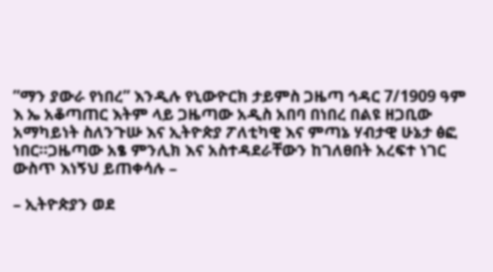”ማን ያውራ የነበረ” እንዲሉ የኒውዮርክ ታይምስ ጋዜጣ ኅዳር 7/1909 ዓም እ ኤ አቆጣጠር እትም ላይ ጋዜጣው አዲስ አበባ በነበረ በልዩ ዘጋቢው አማካይነት ስለንጉሡ እና ኢትዮጵያ ፖለቲካዊ እና ምጣኔ ሃብታዊ ሁኔታ ፅፎ ነበር።ጋዜጣው አፄ ምንሊክ እና አስተዳደራቸውን ከገለፀበት አረፍተ ነገር ውስጥ እነኝህ ይጠቀሳሉ –

– ኢትዮጵያን ወደ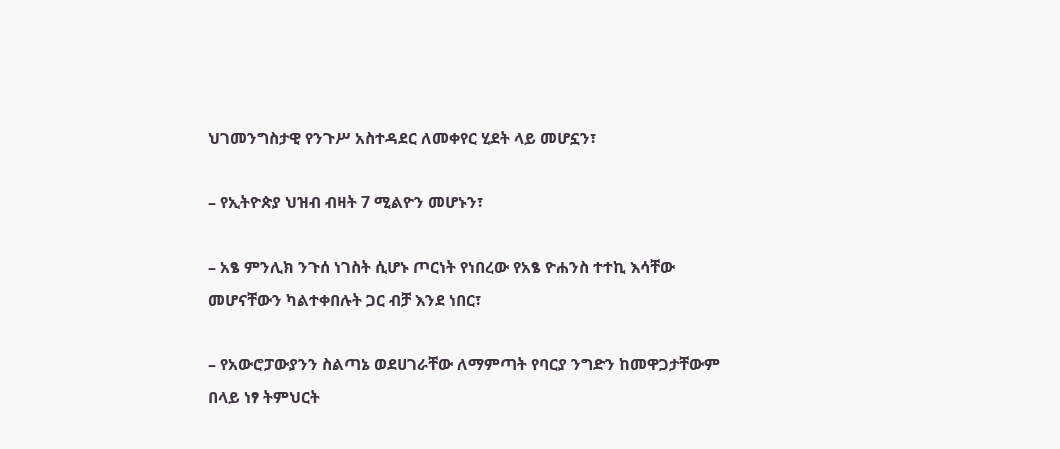ህገመንግስታዊ የንጉሥ አስተዳደር ለመቀየር ሂደት ላይ መሆኗን፣

– የኢትዮጵያ ህዝብ ብዛት 7 ሚልዮን መሆኑን፣

– አፄ ምንሊክ ንጉሰ ነገስት ሲሆኑ ጦርነት የነበረው የአፄ ዮሐንስ ተተኪ እሳቸው መሆናቸውን ካልተቀበሉት ጋር ብቻ እንደ ነበር፣

– የአውሮፓውያንን ስልጣኔ ወደሀገራቸው ለማምጣት የባርያ ንግድን ከመዋጋታቸውም በላይ ነፃ ትምህርት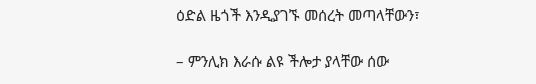ዕድል ዜጎች እንዲያገኙ መሰረት መጣላቸውን፣

– ምንሊክ እራሱ ልዩ ችሎታ ያላቸው ሰው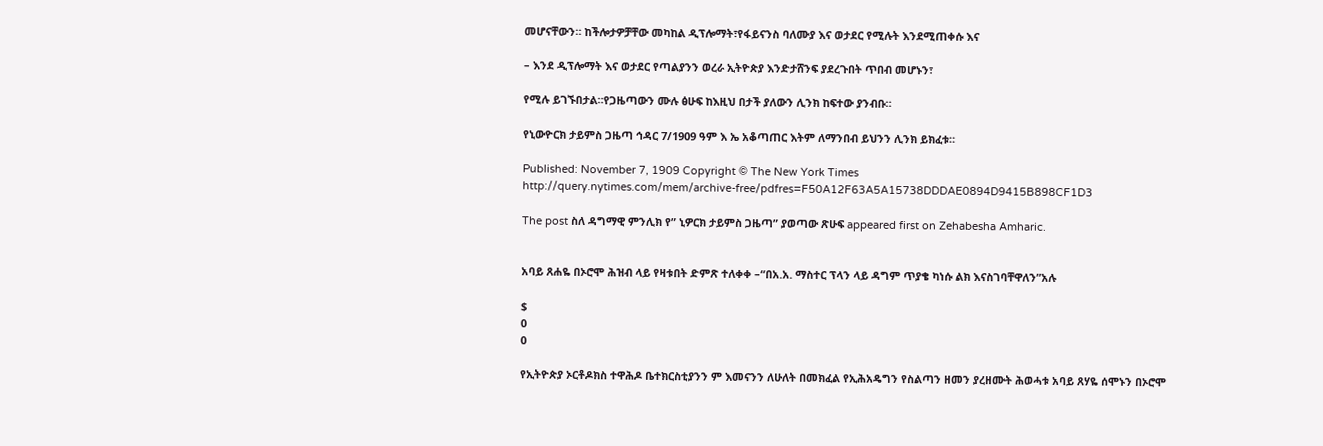መሆናቸውን። ከችሎታዎቻቸው መካከል ዲፕሎማት፣የፋይናንስ ባለሙያ እና ወታደር የሚሉት እንደሚጠቀሱ እና

– እንደ ዲፕሎማት እና ወታደር የጣልያንን ወረራ ኢትዮጵያ እንድታሸንፍ ያደረጉበት ጥበብ መሆኑን፣

የሚሉ ይገኙበታል።የጋዜጣውን ሙሉ ፅሁፍ ከእዚህ በታች ያለውን ሊንክ ከፍተው ያንብቡ።

የኒውዮርክ ታይምስ ጋዜጣ ኅዳር 7/1909 ዓም እ ኤ አቆጣጠር እትም ለማንበብ ይህንን ሊንክ ይክፈቱ።

Published: November 7, 1909 Copyright © The New York Times
http://query.nytimes.com/mem/archive-free/pdfres=F50A12F63A5A15738DDDAE0894D9415B898CF1D3

The post ስለ ዳግማዊ ምንሊክ የ” ኒዎርክ ታይምስ ጋዜጣ” ያወጣው ጽሁፍ appeared first on Zehabesha Amharic.


አባይ ጸሐዬ በኦሮሞ ሕዝብ ላይ የዛቱበት ድምጽ ተለቀቀ –“በአ.አ. ማስተር ፕላን ላይ ዳግም ጥያቄ ካነሱ ልክ እናስገባቸዋለን”አሉ

$
0
0

የኢትዮጵያ ኦርቶዶክስ ተዋሕዶ ቤተክርስቲያንን ም እመናንን ለሁለት በመክፈል የኢሕአዴግን የስልጣን ዘመን ያረዘሙት ሕወሓቱ አባይ ጸሃዬ ሰሞኑን በኦሮሞ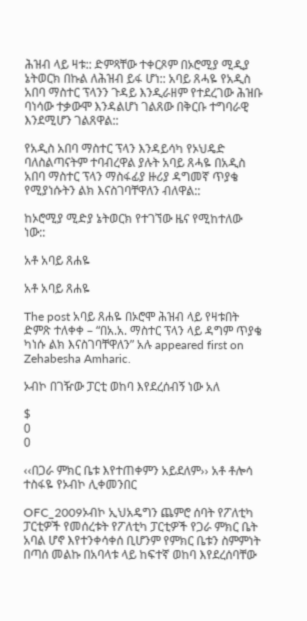ሕዝብ ላይ ዛቱ:: ድምጻቸው ተቀርጾም በኦሮሚያ ሚዲያ ኔትወርክ በኩል ለሕዝብ ይፋ ሆነ:: አባይ ጸሓዬ የአዲስ አበባ ማስተር ፕላንን ጉዳይ እንዲራዘም የተደረገው ሕዝቡ ባነሳው ተቃውሞ እንዳልሆነ ገልጸው በቅርቡ ተግባራዊ እንደሚሆን ገልጸዋል::

የአዲስ አበባ ማስተር ፕላን እንዳይሳካ የኦህዴድ ባለስልጣናትም ተባብረዋል ያሉት አባይ ጸሓዬ በአዲስ አበባ ማስተር ፕላን ማስፋፊያ ዙሪያ ዳግመኛ ጥያቄ የሚያነሱትን ልክ እናስገባቸዋለን ብለዋል::

ከኦሮሚያ ሚድያ ኔትወርክ የተገኘው ዜና የሚከተለው ነው::

አቶ አባይ ጸሐዬ

አቶ አባይ ጸሐዬ

The post አባይ ጸሐዬ በኦሮሞ ሕዝብ ላይ የዛቱበት ድምጽ ተለቀቀ – “በአ.አ. ማስተር ፕላን ላይ ዳግም ጥያቄ ካነሱ ልክ እናስገባቸዋለን” አሉ appeared first on Zehabesha Amharic.

ኦብኮ በገዥው ፓርቲ ወከባ እየደረሰብኝ ነው አለ

$
0
0

‹‹በጋራ ምክር ቤቱ እየተጠቀምን አይደለም›› አቶ ቶሎሳ ተስፋዬ የኦብኮ ሊቀመንበር

OFC_2009ኦብኮ ኢህአዴግን ጨምሮ ሰባት የፖለቲካ ፓርቲዎች የመሰረቱት የፖለቲካ ፓርቲዎች የጋራ ምክር ቤት አባል ሆኖ እየተንቀሳቀሰ ቢሆንም የምክር ቤቱን ስምምነት በጣሰ መልኩ በአባላቱ ላይ ከፍተኛ ወከባ እየደረሰባቸው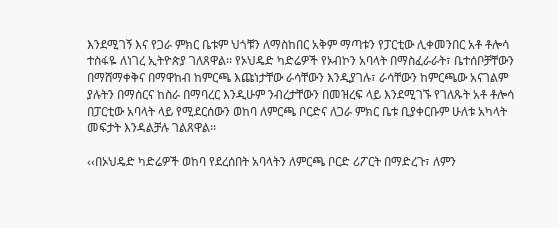እንደሚገኝ እና የጋራ ምክር ቤቱም ህጎቹን ለማስከበር አቅም ማጣቱን የፓርቲው ሊቀመንበር አቶ ቶሎሳ ተስፋዬ ለነገረ ኢትዮጵያ ገለጸዋል፡፡ የኦህዴድ ካድሬዎች የኦብኮን አባላት በማስፈራራት፣ ቤተሰቦቻቸውን በማሸማቀቅና በማዋከብ ከምርጫ እጩነታቸው ራሳቸውን እንዲያገሉ፣ ራሳቸውን ከምርጫው አናገልም ያሉትን በማሰርና ከስራ በማባረር እንዲሁም ንብረታቸውን በመዝረፍ ላይ እንደሚገኙ የገለጹት አቶ ቶሎሳ በፓርቲው አባላት ላይ የሚደርሰውን ወከባ ለምርጫ ቦርድና ለጋራ ምክር ቤቱ ቢያቀርቡም ሁለቱ አካላት መፍታት እንዳልቻሉ ገልጸዋል፡፡

‹‹በኦህዴድ ካድሬዎች ወከባ የደረሰበት አባላትን ለምርጫ ቦርድ ሪፖርት በማድረጉ፣ ለምን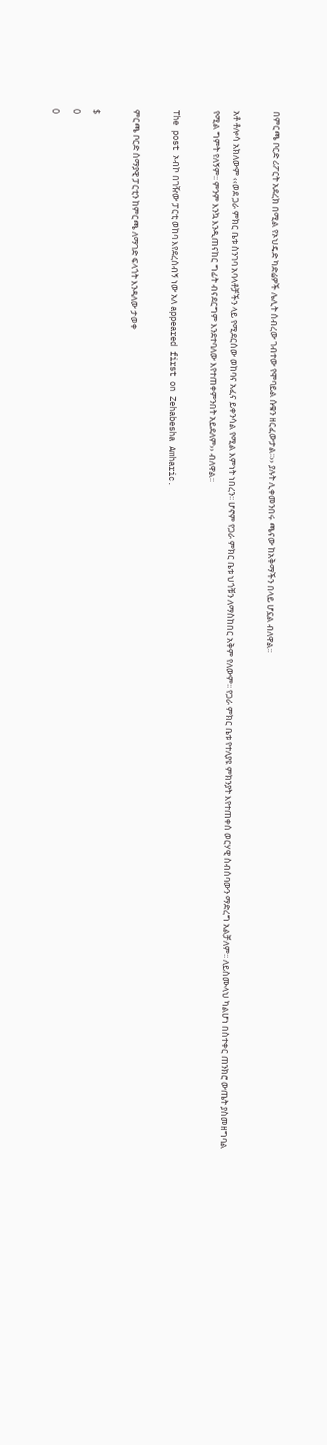በምርጫ ቦርድ ሪፖርት አደረክ በሚል የኦህዴድ ካድሬዎች ሌሊት ሰብረው ገብተው የሞባይል ሱቁን ዘርፈውታል፡፡›› ያሉት ሊቀመንበሩ ጫናው ከአቅማችን በላይ ሆኗል ብለዋል፡፡

አቶ ቶሎሳ አክለውም ‹‹ወደ ጋራ ምክር ቤቱ ስንገባ አባላቶቻችን ላይ የሚደርሰው ወከባና አፈና ይቀንሳል የሚል እምነት ነበረን፡፡ ሆኖም የጋራ ምክር ቤቱ ህጎቹን ለማስከበር አቅም የለውም፡፡ የጋራ ምክር ቤቱ የተለያዩ ምክንያት እየተጠቀሰ ወርሃዊ ስብሰባውን ማድረግ አልቻለም፡፡ ለይስሙላህ ካልሆነ በስተቀር ጠንክሮ ውጤት ያስመዘግባል የሚል ግምት የለኝም፡፡ ምንም እንኳ እንዲጠናከር ግፊት ብናደርግም እንደተባለው እየተጠቀምንበት አይደለም›› ብለዋል፡፡

The post ኦብኮ በገዥው ፓርቲ ወከባ እየደረሰብኝ ነው አለ appeared first on Zehabesha Amharic.

ምርጫ ቦርድ ሰማያዊ ፓርቲን ከምርጫ ለማገድ ፍላጎት እንዳለው ታወቀ

$
0
0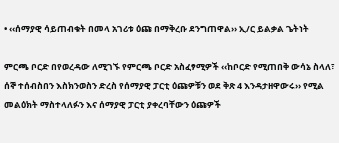• ‹‹ሰማያዊ ሳይጠብቁት በመላ አገሪቱ ዕጩ በማቅረቡ ደንግጠዋል›› ኢ/ር ይልቃል ጌትነት

ምርጫ ቦርድ በየወረዳው ለሚገኙ የምርጫ ቦርድ አስፈፃሚዎች ‹‹ከቦርድ የሚጠበቅ ውሳኔ ስላለ፣ ሰኞ ተሰብስበን እስክንወስን ድረስ የሰማያዊ ፓርቲ ዕጩዎቹን ወደ ቅጽ 4 እንዳታዘዋውሩ›› የሚል መልዕክት ማስተላለፉን እና ሰማያዊ ፓርቲ ያቀረባቸውን ዕጩዎች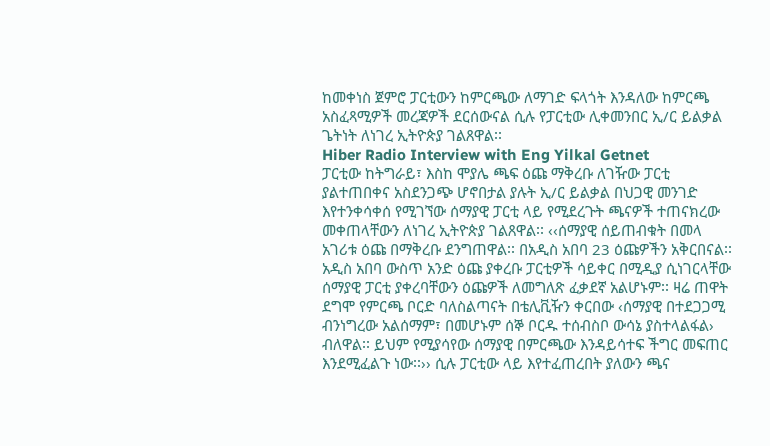ከመቀነስ ጀምሮ ፓርቲውን ከምርጫው ለማገድ ፍላጎት እንዳለው ከምርጫ አስፈጻሚዎች መረጃዎች ደርሰውናል ሲሉ የፓርቲው ሊቀመንበር ኢ/ር ይልቃል ጌትነት ለነገረ ኢትዮጵያ ገልጸዋል፡፡
Hiber Radio Interview with Eng Yilkal Getnet
ፓርቲው ከትግራይ፣ እስከ ሞያሌ ጫፍ ዕጩ ማቅረቡ ለገዥው ፓርቲ ያልተጠበቀና አስደንጋጭ ሆኖበታል ያሉት ኢ/ር ይልቃል በህጋዊ መንገድ እየተንቀሳቀሰ የሚገኘው ሰማያዊ ፓርቲ ላይ የሚደረጉት ጫናዎች ተጠናክረው መቀጠላቸውን ለነገረ ኢትዮጵያ ገልጸዋል፡፡ ‹‹ሰማያዊ ሰይጠብቁት በመላ አገሪቱ ዕጩ በማቅረቡ ደንግጠዋል፡፡ በአዲስ አበባ 23 ዕጩዎችን አቅርበናል፡፡ አዲስ አበባ ውስጥ አንድ ዕጩ ያቀረቡ ፓርቲዎች ሳይቀር በሚዲያ ሲነገርላቸው ሰማያዊ ፓርቲ ያቀረባቸውን ዕጩዎች ለመግለጽ ፈቃደኛ አልሆኑም፡፡ ዛሬ ጠዋት ደግሞ የምርጫ ቦርድ ባለስልጣናት በቴሊቪዥን ቀርበው ‹ሰማያዊ በተደጋጋሚ ብንነግረው አልሰማም፣ በመሆኑም ሰኞ ቦርዱ ተሰብስቦ ውሳኔ ያስተላልፋል› ብለዋል፡፡ ይህም የሚያሳየው ሰማያዊ በምርጫው እንዳይሳተፍ ችግር መፍጠር እንደሚፈልጉ ነው፡፡›› ሲሉ ፓርቲው ላይ እየተፈጠረበት ያለውን ጫና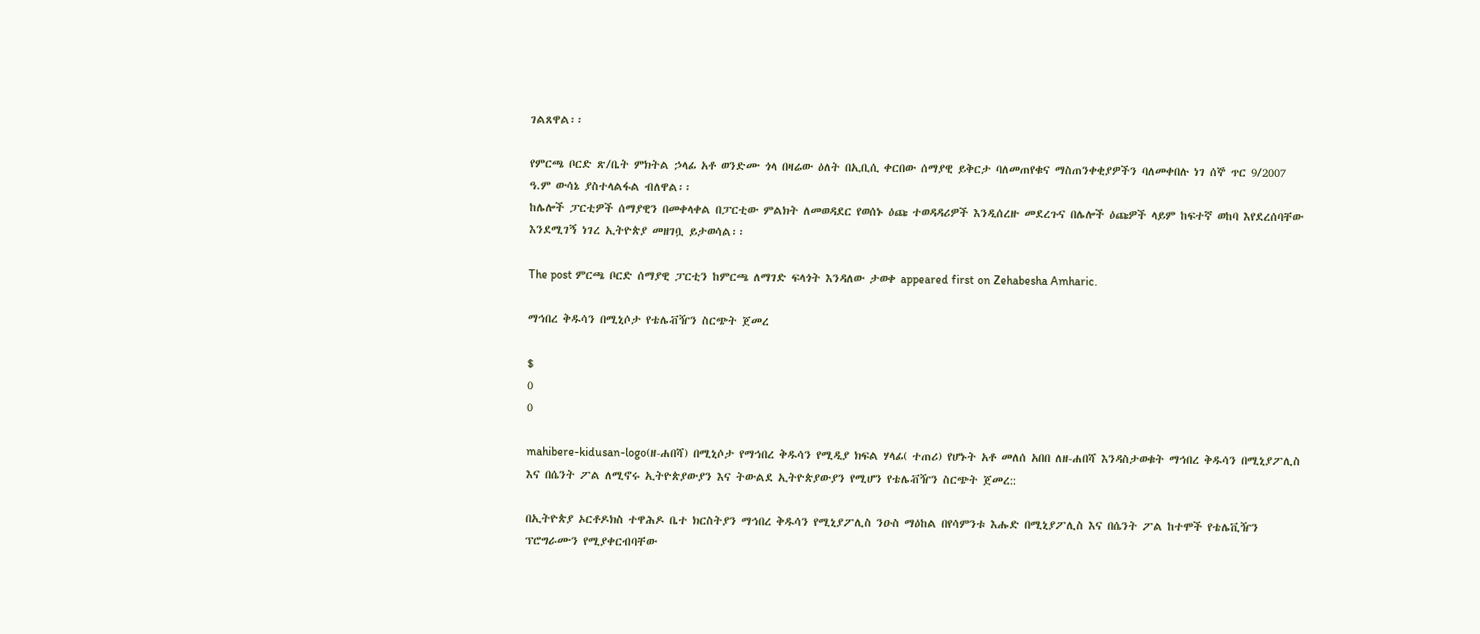ገልጸዋል፡፡

የምርጫ ቦርድ ጽ/ቤት ምክትል ኃላፊ አቶ ወንድሙ ጎላ በዛሬው ዕለት በኢቢሲ ቀርበው ሰማያዊ ይቅርታ ባለመጠየቁና ማስጠንቀቂያዎችን ባለመቀበሉ ነገ ሰኞ ጥር 9/2007 ዓ.ም ውሳኔ ያስተላልፋል ብለዋል፡፡
ከሌሎች ፓርቲዎች ሰማያዊን በመቀላቀል በፓርቲው ምልክት ለመወዳደር የወሰኑ ዕጩ ተወዳዳሪዎች እንዲሰረዙ መደረጉና በሌሎች ዕጩዎች ላይም ከፍተኛ ወከባ እየደረሰባቸው እንደሚገኝ ነገረ ኢትዮጵያ መዘገቧ ይታወሳል፡፡

The post ምርጫ ቦርድ ሰማያዊ ፓርቲን ከምርጫ ለማገድ ፍላጎት እንዳለው ታወቀ appeared first on Zehabesha Amharic.

ማኅበረ ቅዱሳን በሚኒሶታ የቴሌቭዥን ስርጭት ጀመረ

$
0
0

mahibere-kidusan-logo(ዘ-ሐበሻ) በሚኒሶታ የማኅበረ ቅዱሳን የሚዲያ ክፍል ሃላፊ( ተጠሪ) የሆኑት አቶ መለሰ አበበ ለዘ-ሐበሻ እንዳስታወቁት ማኅበረ ቅዱሳን በሚኒያፖሊስ እና በሴንት ፖል ለሚኖሩ ኢትዮጵያውያን እና ትውልደ ኢትዮጵያውያን የሚሆን የቴሌቭዥን ስርጭት ጀመረ::

በኢትዮጵያ ኦርቶዶክስ ተዋሕዶ ቤተ ክርስትያን ማኅበረ ቅዱሳን የሚኒያፖሊስ ንዑስ ማዕከል በየሳምንቱ እሑድ በሚኒያፖሊስ እና በሴንት ፖል ከተሞች የቴሌቪዥን ፕሮግራሙን የሚያቀርብባቸው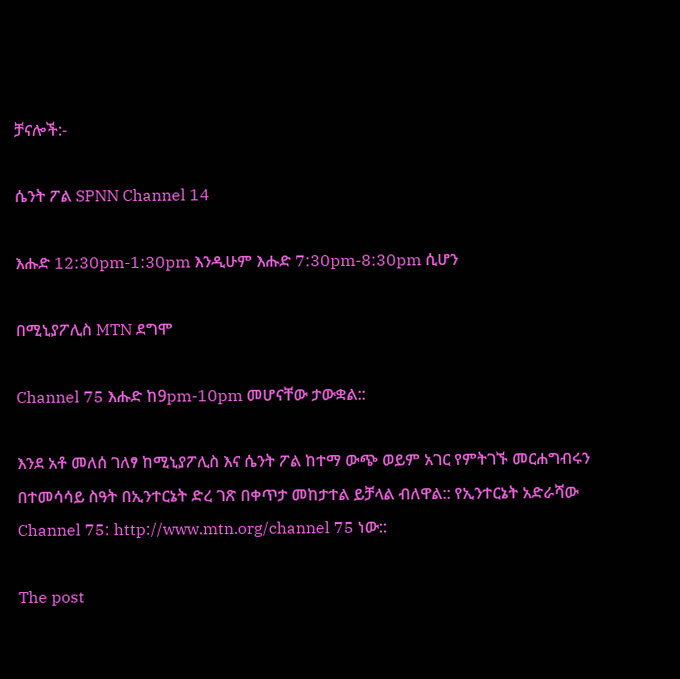ቻናሎች:-

ሴንት ፖል SPNN Channel 14

እሑድ 12:30pm-1:30pm እንዲሁም እሑድ 7:30pm-8:30pm ሲሆን

በሚኒያፖሊስ MTN ደግሞ

Channel 75 እሑድ ከ9pm-10pm መሆናቸው ታውቋል::

እንደ አቶ መለሰ ገለፃ ከሚኒያፖሊስ እና ሴንት ፖል ከተማ ውጭ ወይም አገር የምትገኙ መርሐግብሩን በተመሳሳይ ስዓት በኢንተርኔት ድረ ገጽ በቀጥታ መከታተል ይቻላል ብለዋል:: የኢንተርኔት አድራሻው Channel 75: http://www.mtn.org/channel 75 ነው::

The post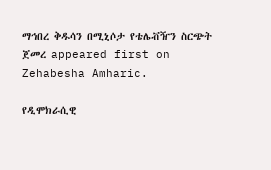ማኅበረ ቅዱሳን በሚኒሶታ የቴሌቭዥን ስርጭት ጀመረ appeared first on Zehabesha Amharic.

የዲሞክራሲዊ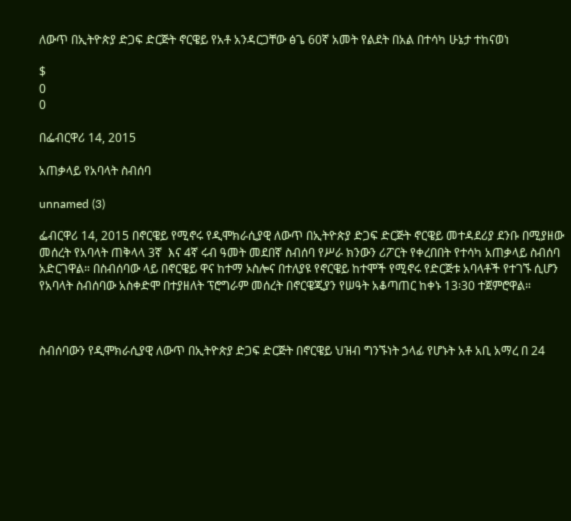ለውጥ በኢትዮጵያ ድጋፍ ድርጅት ኖርዌይ የአቶ አንዳርጋቸው ፅጌ 60ኛ አመት የልደት በአል በተሳካ ሁኔታ ተከናወነ

$
0
0

በፌብርዋሪ 14, 2015

አጠቃላይ የአባላት ስብሰባ

unnamed (3)

ፌብርዋሪ 14, 2015 በኖርዌይ የሚኖሩ የዲሞክራሲያዊ ለውጥ በኢትዮጵያ ድጋፍ ድርጅት ኖርዌይ መተዳደሪያ ደንቡ በሚያዘው መሰረት የአባላት ጠቅላላ 3ኛ  እና 4ኛ ሩብ ዓመት መደበኛ ስብሰባ የሥራ ክንውን ሪፖርት የቀረበበት የተሳካ አጠቃላይ ስብሰባ አድርገዋል። በስብሰባው ላይ በኖርዌይ ዋና ከተማ ኦስሎና በተለያዩ የኖርዌይ ከተሞች የሚኖሩ የድርጅቱ አባላቶች የተገኙ ሲሆን የአባላት ስብሰባው አስቀድሞ በተያዘለት ፕሮግራም መሰረት በኖርዌጂያን የሠዓት አቆጣጠር ከቀኑ 13፡30 ተጀምሮዋል።



ስብሰባውን የዲሞክራሲያዊ ለውጥ በኢትዮጵያ ድጋፍ ድርጅት በኖርዌይ ህዝብ ግንኙነት ኃላፊ የሆኑት አቶ አቢ አማረ በ 24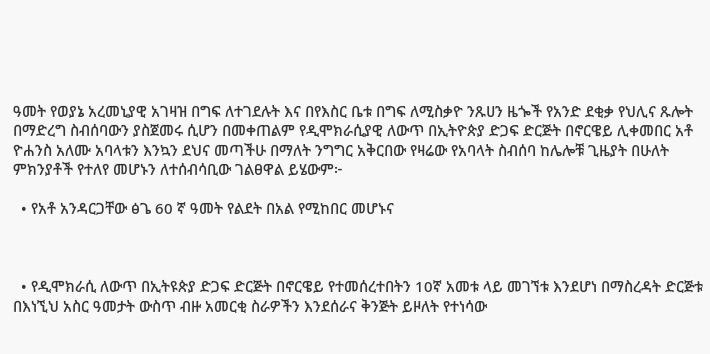ዓመት የወያኔ አረመኒያዊ አገዛዝ በግፍ ለተገደሉት እና በየእስር ቤቱ በግፍ ለሚስቃዮ ንጹሀን ዜጐች የአንድ ደቂቃ የህሊና ጹሎት በማድረግ ስብሰባውን ያስጀመሩ ሲሆን በመቀጠልም የዲሞክራሲያዊ ለውጥ በኢትዮጵያ ድጋፍ ድርጅት በኖርዌይ ሊቀመበር አቶ ዮሐንስ አለሙ አባላቱን እንኳን ደህና መጣችሁ በማለት ንግግር አቅርበው የዛሬው የአባላት ስብሰባ ከሌሎቹ ጊዜያት በሁለት ምክንያቶች የተለየ መሆኑን ለተሰብሳቢው ገልፀዋል ይሄውም፦

  • የአቶ አንዳርጋቸው ፅጌ 60 ኛ ዓመት የልደት በአል የሚከበር መሆኑና



  • የዲሞክራሲ ለውጥ በኢትዩጵያ ድጋፍ ድርጅት በኖርዌይ የተመሰረተበትን 10ኛ አመቱ ላይ መገኘቱ እንደሆነ በማስረዳት ድርጅቱ በእነኚህ አስር ዓመታት ውስጥ ብዙ አመርቂ ስራዎችን እንደሰራና ቅንጅት ይዞለት የተነሳው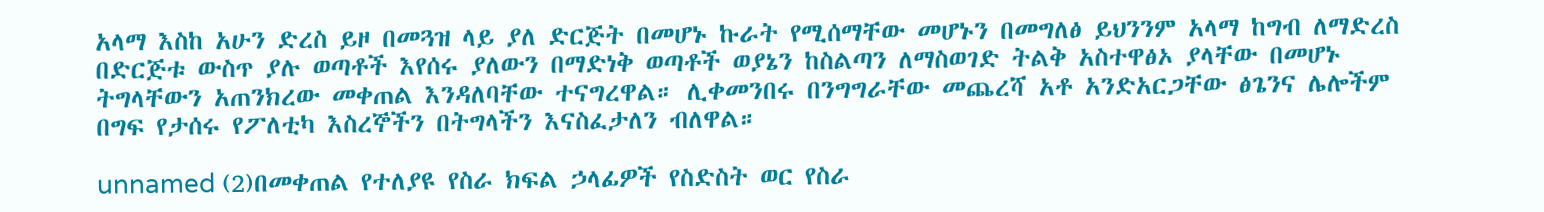አላማ እስከ አሁን ድረስ ይዞ በመጓዝ ላይ ያለ ድርጅት በመሆኑ ኩራት የሚሰማቸው መሆኑን በመግለፅ ይህንንም አላማ ከግብ ለማድረስ በድርጅቱ ውስጥ ያሉ ወጣቶች እየሰሩ ያለውን በማድነቅ ወጣቶች ወያኔን ከስልጣን ለማስወገድ ትልቅ አስተዋፅኦ ያላቸው በመሆኑ ትግላቸውን አጠንክረው መቀጠል እንዳለባቸው ተናግረዋል። ሊቀመንበሩ በንግግራቸው መጨረሻ አቶ አንድአርጋቸው ፅጌንና ሌሎችም በግፍ የታሰሩ የፖለቲካ እስረኞችን በትግላችን እናስፈታለን ብለዋል።

unnamed (2)በመቀጠል የተለያዩ የስራ ክፍል ኃላፊዎች የስድስት ወር የስራ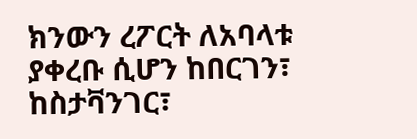ክንውን ረፖርት ለአባላቱ ያቀረቡ ሲሆን ከበርገን፣ ከስታቫንገር፣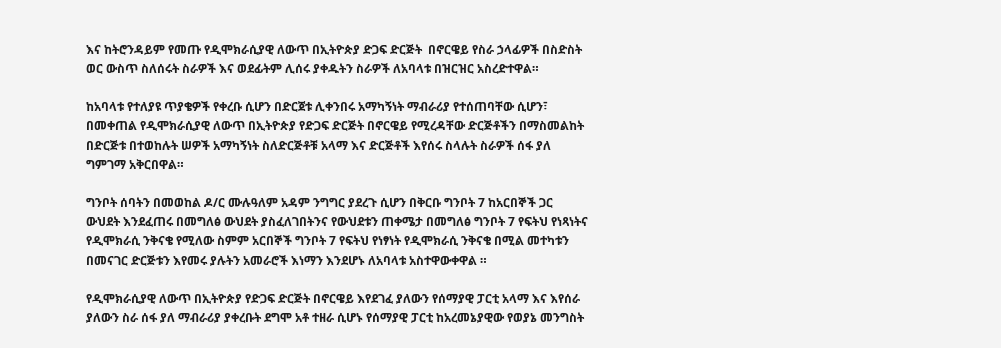እና ከትሮንዳይም የመጡ የዲሞክራሲያዊ ለውጥ በኢትዮጵያ ድጋፍ ድርጅት  በኖርዌይ የስራ ኃላፊዎች በስድስት ወር ውስጥ ስለሰሩት ስራዎች እና ወደፊትም ሊሰሩ ያቀዱትን ስራዎች ለአባላቱ በዝርዝር አስረድተዋል።

ከአባላቱ የተለያዩ ጥያቄዎች የቀረቡ ሲሆን በድርጀቱ ሊቀንበሩ አማካኝነት ማብራሪያ የተሰጠባቸው ሲሆን፣ በመቀጠል የዲሞክራሲያዊ ለውጥ በኢትዮጵያ የድጋፍ ድርጅት በኖርዌይ የሚረዳቸው ድርጅቶችን በማስመልከት በድርጅቱ በተወከሉት ሠዎች አማካኝነት ስለድርጅቶቹ አላማ እና ድርጅቶች እየሰሩ ስላሉት ስራዎች ሰፋ ያለ ግምገማ አቅርበዋል።

ግንቦት ሰባትን በመወከል ዶ/ር ሙሉዓለም አዳም ንግግር ያደረጉ ሲሆን በቅርቡ ግንቦት 7 ከአርበኞች ጋር ውህደት እንደፈጠሩ በመግለፅ ውህደት ያስፈለገበትንና የውህደቱን ጠቀሜታ በመግለፅ ግንቦት 7 የፍትህ የነጻነትና የዲሞክራሲ ንቅናቄ የሚለው ስምም አርበኞች ግንቦት 7 የፍትህ የነፃነት የዲሞክራሲ ንቅናቄ በሚል መተካቱን በመናገር ድርጅቱን እየመሩ ያሉትን አመራሮች እነማን እንደሆኑ ለአባላቱ አስተዋውቀዋል ።

የዲሞክራሲያዊ ለውጥ በኢትዮጵያ የድጋፍ ድርጅት በኖርዌይ እየደገፈ ያለውን የሰማያዊ ፓርቲ አላማ እና እየሰራ ያለውን ስራ ሰፋ ያለ ማብራሪያ ያቀረቡት ደግሞ አቶ ተዘራ ሲሆኑ የሰማያዊ ፓርቲ ከአረመኔያዊው የወያኔ መንግስት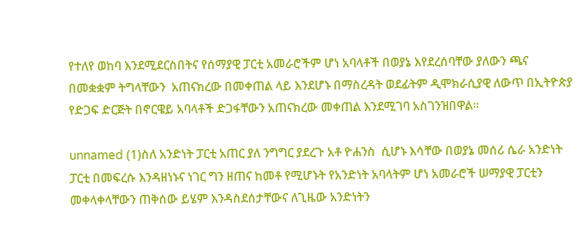የተለየ ወከባ እንደሚደርስበትና የሰማያዊ ፓርቲ አመራሮችም ሆነ አባላቶች በወያኔ እየደረሰባቸው ያለውን ጫና በመቋቋም ትግላቸውን  አጠናክረው በመቀጠል ላይ እንደሆኑ በማስረዳት ወደፊትም ዲሞክራሲያዊ ለውጥ በኢትዮጵያ የድጋፍ ድርጅት በኖርዌይ አባላቶች ድጋፋቸውን አጠናክረው መቀጠል እንደሚገባ አስገንዝበዋል።

unnamed (1)ስለ አንድነት ፓርቲ አጠር ያለ ንግግር ያደረጉ አቶ ዮሐንስ  ሲሆኑ እሳቸው በወያኔ መሰሪ ሴራ አንድነት ፓርቲ በመፍረሱ እንዳዘነኑና ነገር ግን ዘጠና ከመቶ የሚሆኑት የአንድነት አባላትም ሆነ አመራሮች ሠማያዊ ፓርቲን መቀላቀላቸውን ጠቅሰው ይሄም እንዳስደሰታቸውና ለጊዜው አንድነትን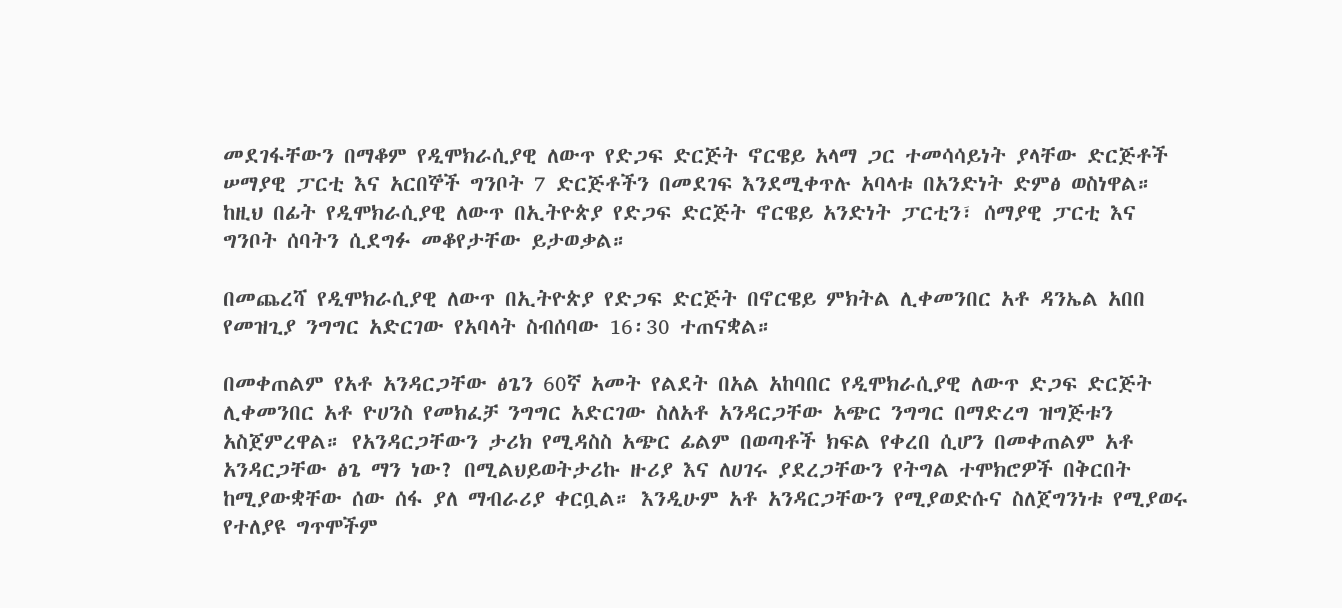መደገፋቸውን በማቆም የዲሞክራሲያዊ ለውጥ የድጋፍ ድርጅት ኖርዌይ አላማ ጋር ተመሳሳይነት ያላቸው ድርጅቶች ሠማያዊ ፓርቲ እና አርበኞች ግንቦት 7 ድርጅቶችን በመደገፍ እንደሚቀጥሉ አባላቱ በአንድነት ድምፅ ወስነዋል። ከዚህ በፊት የዲሞክራሲያዊ ለውጥ በኢትዮጵያ የድጋፍ ድርጅት ኖርዌይ አንድነት ፓርቲን፣ ሰማያዊ ፓርቲ እና ግንቦት ሰባትን ሲደግፉ መቆየታቸው ይታወቃል።

በመጨረሻ የዲሞክራሲያዊ ለውጥ በኢትዮጵያ የድጋፍ ድርጅት በኖርዌይ ምክትል ሊቀመንበር አቶ ዳንኤል አበበ የመዝጊያ ንግግር አድርገው የአባላት ስብሰባው 16፡30 ተጠናቋል።

በመቀጠልም የአቶ አንዳርጋቸው ፅጌን 60ኛ አመት የልደት በአል አከባበር የዲሞክራሲያዊ ለውጥ ድጋፍ ድርጅት ሊቀመንበር አቶ ዮሀንስ የመክፈቻ ንግግር አድርገው ስለአቶ አንዳርጋቸው አጭር ንግግር በማድረግ ዝግጅቱን አስጀምረዋል። የአንዳርጋቸውን ታሪክ የሚዳስስ አጭር ፊልም በወጣቶች ክፍል የቀረበ ሲሆን በመቀጠልም አቶ  አንዳርጋቸው ፅጌ ማን ነው? በሚልህይወትታሪኩ ዙሪያ እና ለሀገሩ ያደረጋቸውን የትግል ተሞክሮዎች በቅርበት ከሚያውቋቸው ሰው ሰፋ ያለ ማብራሪያ ቀርቧል። እንዲሁም አቶ አንዳርጋቸውን የሚያወድሱና ስለጀግንነቱ የሚያወሩ የተለያዩ ግጥሞችም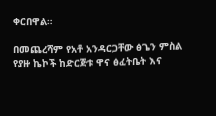ቀርበዋል።

በመጨረሻም የአቶ አንዳርጋቸው ፅጌን ምስል የያዙ ኬኮች ከድርጅቱ ዋና ፅፈትቤት እና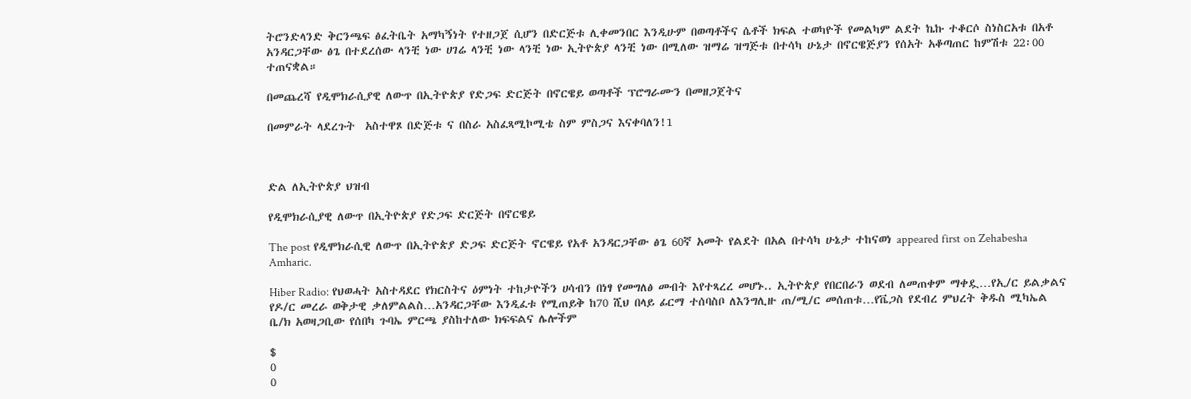ትሮንድላንድ ቅርንጫፍ ፅፈትቤት አማካኝነት የተዘጋጀ ሲሆን በድርጅቱ ሊቀመንበር እንዲሁም በወጣቶችና ሴቶች ክፍል ተወካዮች የመልካም ልደት ኬኩ ተቆርሶ ስነስርአቱ በአቶ አንዳርጋቸው ፅጌ በተደረሰው ላንቺ ነው ሀገሬ ላንቺ ነው ላንቺ ነው ኢትዮጵያ ላንቺ ነው በሚለው ዝማሬ ዝግጅቱ በተሳካ ሁኔታ በኖርዌጅያን የሰአት አቆጣጠር ከምሽቱ 22፡00 ተጠናቋል።

በመጨረሻ የዲሞክራሲያዊ ለውጥ በኢትዮጵያ የድጋፍ ድርጅት በኖርዌይ ወጣቶች ፕሮግራሙን በመዘጋጀትና

በመምራት ላደረጉት  አስተዋጾ በድጅቱ ና በስራ አስፈጻሚኮሚቴ ስም ምስጋና እናቀባለን!1



ድል ለኢትዮጵያ ህዝብ

የዲሞክራሲያዊ ለውጥ በኢትዮጵያ የድጋፍ ድርጅት በኖርዌይ

The post የዲሞክራሲዊ ለውጥ በኢትዮጵያ ድጋፍ ድርጅት ኖርዌይ የአቶ አንዳርጋቸው ፅጌ 60ኛ አመት የልደት በአል በተሳካ ሁኔታ ተከናወነ appeared first on Zehabesha Amharic.

Hiber Radio: የህወሓት አስተዳደር የክርስትና ዕምነት ተከታዮችን ሀሳብን በነፃ የመግለፅ መብት እየተጻረረ መሆኑ.. ኢትዮጵያ የበርበራን ወደብ ለመጠቀም ማቀዷ…የኢ/ር ይልቃልና የዶ/ር መረራ ወቅታዊ ቃለምልልስ…አንዳርጋቸው እንዲፈቱ የሚጠይቅ ከ70 ሺህ በላይ ፊርማ ተሰባስቦ ለእንግሊዙ ጠ/ሚ/ር መሰጠቱ…የቬጋስ የደብረ ምህረት ቅዱስ ሚካኤል ቤ/ክ አወዛጋቢው የሰበካ ጉባኤ ምርጫ ያስከተለው ክፍፍልና ሌሎችም

$
0
0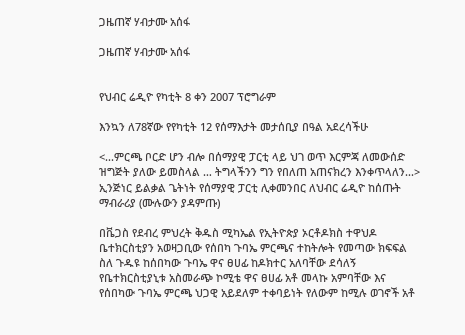ጋዜጠኛ ሃብታሙ አሰፋ

ጋዜጠኛ ሃብታሙ አሰፋ


የህብር ሬዲዮ የካቲት 8 ቀን 2007 ፕሮግራም

እንኳን ለ78ኛው የየካቲት 12 የሰማእታት መታሰቢያ በዓል አደረሳችሁ

<...ምርጫ ቦርድ ሆን ብሎ በሰማያዊ ፓርቲ ላይ ህገ ወጥ እርምጃ ለመውሰድ ዝግጅት ያለው ይመስላል … ትግላችንን ግን የበለጠ አጠናክረን እንቀጥላለን...> ኢንጅነር ይልቃል ጌትነት የሰማያዊ ፓርቲ ሊቀመንበር ለህብር ሬዲዮ ከሰጡት ማብራሪያ (ሙሉውን ያዳምጡ)

በቬጋስ የደብረ ምህረት ቅዱስ ሚካኤል የኢትዮጵያ ኦርቶዶክስ ተዋህዶ ቤተክርስቲያን አወዛጋቢው የሰበካ ጉባኤ ምርጫና ተከትሎት የመጣው ክፍፍል ስለ ጉዱዩ ከሰበካው ጉባኤ ዋና ፀሀፊ ከዶክተር አለባቸው ደሳለኝ የቤተክርስቲያኒቱ አስመራጭ ኮሚቴ ዋና ፀሀፊ አቶ መላኩ አምባቸው እና የሰበካው ጉባኤ ምርጫ ህጋዊ አይደለም ተቀባይነት የለውም ከሚሉ ወገኖች አቶ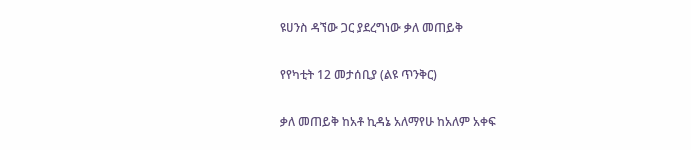ዩሀንስ ዳኘው ጋር ያደረግነው ቃለ መጠይቅ

የየካቲት 12 መታሰቢያ (ልዩ ጥንቅር)

ቃለ መጠይቅ ከአቶ ኪዳኔ አለማየሁ ከአለም አቀፍ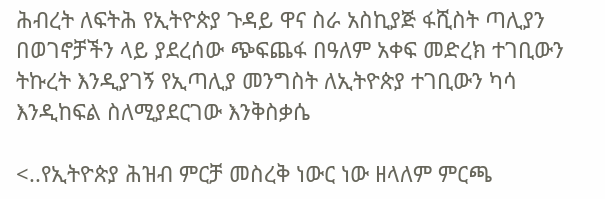ሕብረት ለፍትሕ የኢትዮጵያ ጉዳይ ዋና ስራ አስኪያጅ ፋሺስት ጣሊያን በወገኖቻችን ላይ ያደረሰው ጭፍጨፋ በዓለም አቀፍ መድረክ ተገቢውን ትኩረት እንዲያገኝ የኢጣሊያ መንግስት ለኢትዮጵያ ተገቢውን ካሳ እንዲከፍል ስለሚያደርገው እንቅስቃሴ

<..የኢትዮጵያ ሕዝብ ምርቻ መስረቅ ነውር ነው ዘላለም ምርጫ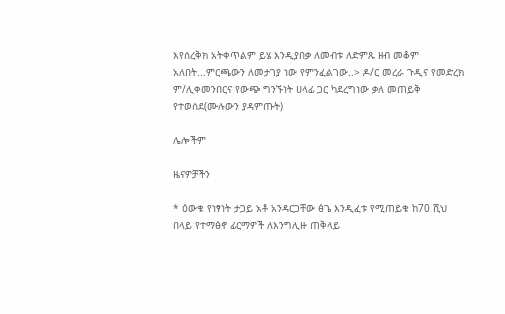እየሰረቅክ አትቀጥልም ይሄ እንዲያበቃ ለመብቱ ለድምጹ ዘብ መቆም አለበት...ምርጫውን ለመታገያ ነው የምንፈልገው..> ዶ/ር መረራ ጉዲና የመድረክ ም/ሊቀመንበርና የውጭ ግንኙነት ሀላፊ ጋር ካደረግነው ቃለ መጠይቅ የተወሰደ(ሙሉውን ያዳምጡት)

ሌሎችም

ዜናዎቻችን

* ዕውቁ የነፃነት ታጋይ አቶ አንዳርጋቸው ፅጌ እንዲፈቱ የሚጠይቁ ከ70 ሺህ በላይ የተማፅኖ ፊርማዎች ለእንግሊዙ ጠቅላይ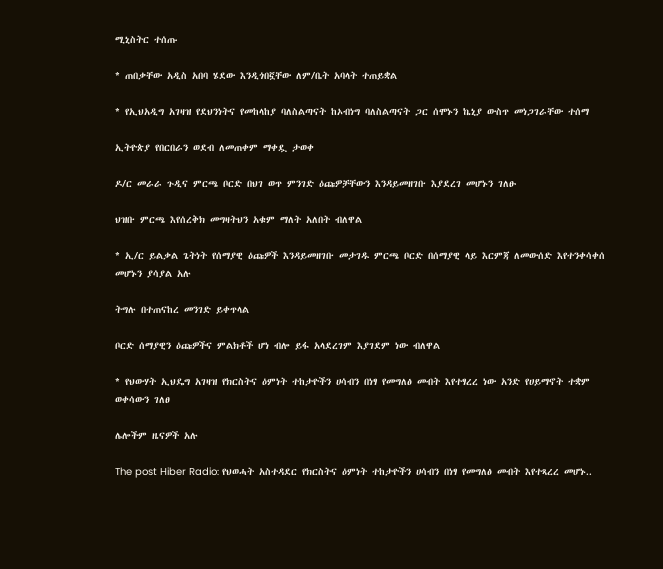ሚኒስትር ተሰጡ

* ጠበቃቸው አዲስ አበባ ሄደው እንዲጎበኟቸው ለም/ቤት አባላት ተጠይቋል

* የኢህአዲግ አገዛዝ የደህንነትና የመከላከያ ባለስልጣናት ከኦብነግ ባለስልጣናት ጋር ሰሞኑን ኬኒያ ውስጥ መነጋገራቸው ተሰማ

ኢትዮጵያ የበርበራን ወደብ ለመጠቀም ማቀዷ ታወቀ

ዶ/ር መራራ ጉዲና ምርጫ ቦርድ በህገ ወጥ ምንገድ ዕጩዎቻቸውን እንዳይመዘገቡ እያደረገ መሆኑን ገለፁ

ህዝቡ ምርጫ እየሰረቅክ መግዛትህን አቁም ማለት አለበት ብለዋል

* ኢ/ር ይልቃል ጌትነት የሰማያዊ ዕጩዎች እንዳይመዘገቡ መታገዱ ምርጫ ቦርድ በሰማያዊ ላይ እርምጃ ለመውሰድ እየተንቀሳቀሰ መሆኑን ያሳያል አሉ

ትግሉ በተጠናከረ መንገድ ይቀጥላል

ቦርድ ሰማያዊን ዕጩዎችና ምልክቶች ሆነ ብሎ ይፋ አላደረገም እያገደም ነው ብለዋል

* የህውሃት ኢህዴግ አገዛዝ የክርስትና ዕምነት ተከታዮችን ሀሳብን በነፃ የመግለፅ መብት እየተፃረረ ነው አንድ የሀይማኖት ተቋም ወቀሳውን ገለፀ

ሌሎችም ዜናዎች አሉ

The post Hiber Radio: የህወሓት አስተዳደር የክርስትና ዕምነት ተከታዮችን ሀሳብን በነፃ የመግለፅ መብት እየተጻረረ መሆኑ..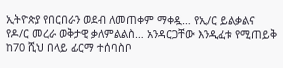ኢትዮጵያ የበርበራን ወደብ ለመጠቀም ማቀዷ… የኢ/ር ይልቃልና የዶ/ር መረራ ወቅታዊ ቃለምልልስ… አንዳርጋቸው እንዲፈቱ የሚጠይቅ ከ70 ሺህ በላይ ፊርማ ተሰባስቦ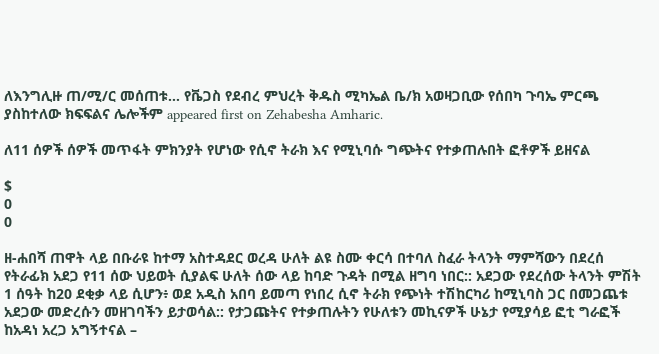ለእንግሊዙ ጠ/ሚ/ር መሰጠቱ… የቬጋስ የደብረ ምህረት ቅዱስ ሚካኤል ቤ/ክ አወዛጋቢው የሰበካ ጉባኤ ምርጫ ያስከተለው ክፍፍልና ሌሎችም appeared first on Zehabesha Amharic.

ለ11 ሰዎች ሰዎች መጥፋት ምክንያት የሆነው የሲኖ ትራክ እና የሚኒባሱ ግጭትና የተቃጠሉበት ፎቶዎች ይዘናል

$
0
0

ዘ-ሐበሻ ጠዋት ላይ በቡራዩ ከተማ አስተዳደር ወረዳ ሁለት ልዩ ስሙ ቀርሳ በተባለ ስፈራ ትላንት ማምሻውን በደረሰ የትራፊክ አደጋ የ11 ሰው ህይወት ሲያልፍ ሁለት ሰው ላይ ከባድ ጉዳት በሚል ዘግባ ነበር:: አደጋው የደረሰው ትላንት ምሽት 1 ሰዓት ከ20 ደቂቃ ላይ ሲሆን፥ ወደ አዲስ አበባ ይመጣ የነበረ ሲኖ ትራክ የጭነት ተሽከርካሪ ከሚኒባስ ጋር በመጋጨቱ አደጋው መድረሱን መዘገባችን ይታወሳል:: የታጋጩትና የተቃጠሉትን የሁለቱን መኪናዎች ሁኔታ የሚያሳይ ፎቲ ግራፎች ከአዳነ አረጋ አግኝተናል –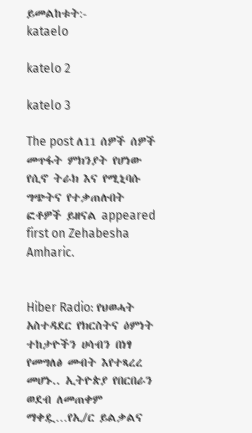ይመልከቱት:-
kataelo

katelo 2

katelo 3

The post ለ11 ሰዎች ሰዎች መጥፋት ምክንያት የሆነው የሲኖ ትራክ እና የሚኒባሱ ግጭትና የተቃጠሉበት ፎቶዎች ይዘናል appeared first on Zehabesha Amharic.


Hiber Radio: የህወሓት አስተዳደር የክርስትና ዕምነት ተከታዮችን ሀሳብን በነፃ የመግለፅ መብት እየተጻረረ መሆኑ.. ኢትዮጵያ የበርበራን ወደብ ለመጠቀም ማቀዷ…የኢ/ር ይልቃልና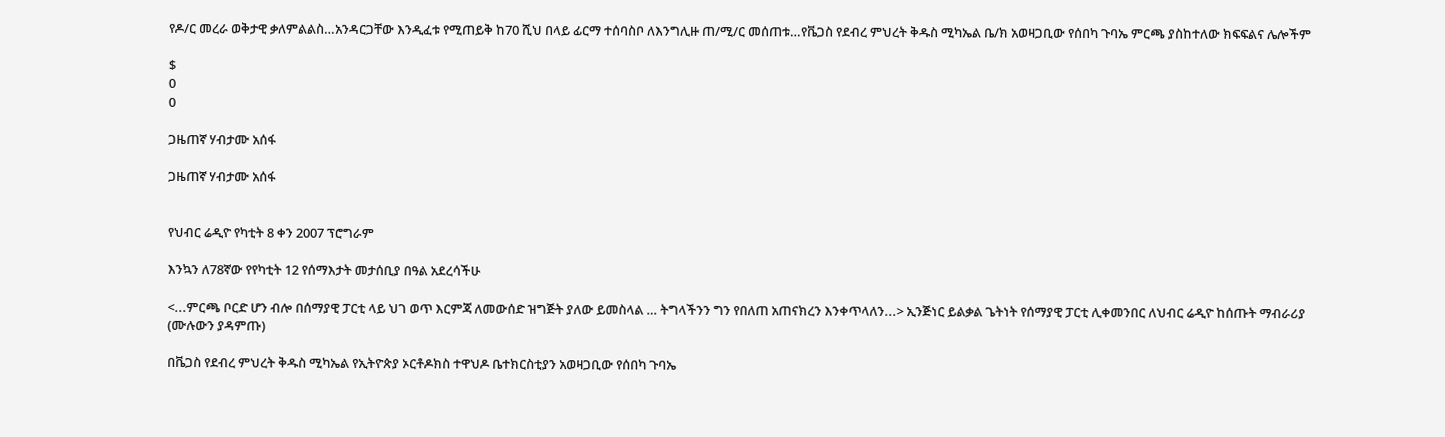የዶ/ር መረራ ወቅታዊ ቃለምልልስ…አንዳርጋቸው እንዲፈቱ የሚጠይቅ ከ70 ሺህ በላይ ፊርማ ተሰባስቦ ለእንግሊዙ ጠ/ሚ/ር መሰጠቱ…የቬጋስ የደብረ ምህረት ቅዱስ ሚካኤል ቤ/ክ አወዛጋቢው የሰበካ ጉባኤ ምርጫ ያስከተለው ክፍፍልና ሌሎችም

$
0
0

ጋዜጠኛ ሃብታሙ አሰፋ

ጋዜጠኛ ሃብታሙ አሰፋ


የህብር ሬዲዮ የካቲት 8 ቀን 2007 ፕሮግራም

እንኳን ለ78ኛው የየካቲት 12 የሰማእታት መታሰቢያ በዓል አደረሳችሁ

<...ምርጫ ቦርድ ሆን ብሎ በሰማያዊ ፓርቲ ላይ ህገ ወጥ እርምጃ ለመውሰድ ዝግጅት ያለው ይመስላል … ትግላችንን ግን የበለጠ አጠናክረን እንቀጥላለን...> ኢንጅነር ይልቃል ጌትነት የሰማያዊ ፓርቲ ሊቀመንበር ለህብር ሬዲዮ ከሰጡት ማብራሪያ (ሙሉውን ያዳምጡ)

በቬጋስ የደብረ ምህረት ቅዱስ ሚካኤል የኢትዮጵያ ኦርቶዶክስ ተዋህዶ ቤተክርስቲያን አወዛጋቢው የሰበካ ጉባኤ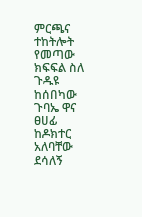ምርጫና ተከትሎት የመጣው ክፍፍል ስለ ጉዱዩ ከሰበካው ጉባኤ ዋና ፀሀፊ ከዶክተር አለባቸው ደሳለኝ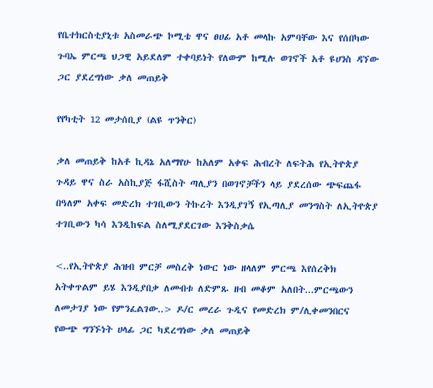የቤተክርስቲያኒቱ አስመራጭ ኮሚቴ ዋና ፀሀፊ አቶ መላኩ አምባቸው እና የሰበካው ጉባኤ ምርጫ ህጋዊ አይደለም ተቀባይነት የለውም ከሚሉ ወገኖች አቶ ዩሀንስ ዳኘው ጋር ያደረግነው ቃለ መጠይቅ

የየካቲት 12 መታሰቢያ (ልዩ ጥንቅር)

ቃለ መጠይቅ ከአቶ ኪዳኔ አለማየሁ ከአለም አቀፍ ሕብረት ለፍትሕ የኢትዮጵያ ጉዳይ ዋና ስራ አስኪያጅ ፋሺስት ጣሊያን በወገኖቻችን ላይ ያደረሰው ጭፍጨፋ በዓለም አቀፍ መድረክ ተገቢውን ትኩረት እንዲያገኝ የኢጣሊያ መንግስት ለኢትዮጵያ ተገቢውን ካሳ እንዲከፍል ስለሚያደርገው እንቅስቃሴ

<..የኢትዮጵያ ሕዝብ ምርቻ መስረቅ ነውር ነው ዘላለም ምርጫ እየሰረቅክ አትቀጥልም ይሄ እንዲያበቃ ለመብቱ ለድምጹ ዘብ መቆም አለበት...ምርጫውን ለመታገያ ነው የምንፈልገው..> ዶ/ር መረራ ጉዲና የመድረክ ም/ሊቀመንበርና የውጭ ግንኙነት ሀላፊ ጋር ካደረግነው ቃለ መጠይቅ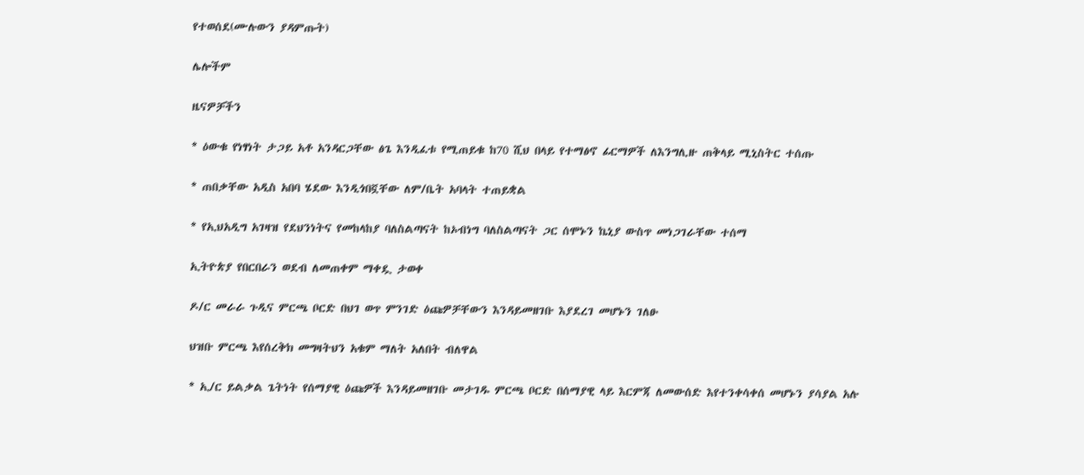የተወሰደ(ሙሉውን ያዳምጡት)

ሌሎችም

ዜናዎቻችን

* ዕውቁ የነፃነት ታጋይ አቶ አንዳርጋቸው ፅጌ እንዲፈቱ የሚጠይቁ ከ70 ሺህ በላይ የተማፅኖ ፊርማዎች ለእንግሊዙ ጠቅላይ ሚኒስትር ተሰጡ

* ጠበቃቸው አዲስ አበባ ሄደው እንዲጎበኟቸው ለም/ቤት አባላት ተጠይቋል

* የኢህአዲግ አገዛዝ የደህንነትና የመከላከያ ባለስልጣናት ከኦብነግ ባለስልጣናት ጋር ሰሞኑን ኬኒያ ውስጥ መነጋገራቸው ተሰማ

ኢትዮጵያ የበርበራን ወደብ ለመጠቀም ማቀዷ ታወቀ

ዶ/ር መራራ ጉዲና ምርጫ ቦርድ በህገ ወጥ ምንገድ ዕጩዎቻቸውን እንዳይመዘገቡ እያደረገ መሆኑን ገለፁ

ህዝቡ ምርጫ እየሰረቅክ መግዛትህን አቁም ማለት አለበት ብለዋል

* ኢ/ር ይልቃል ጌትነት የሰማያዊ ዕጩዎች እንዳይመዘገቡ መታገዱ ምርጫ ቦርድ በሰማያዊ ላይ እርምጃ ለመውሰድ እየተንቀሳቀሰ መሆኑን ያሳያል አሉ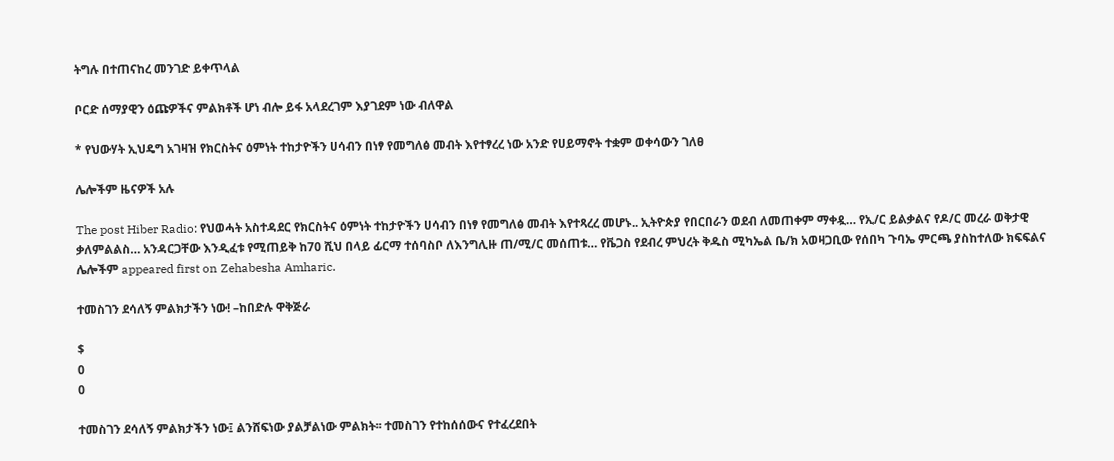ትግሉ በተጠናከረ መንገድ ይቀጥላል

ቦርድ ሰማያዊን ዕጩዎችና ምልክቶች ሆነ ብሎ ይፋ አላደረገም እያገደም ነው ብለዋል

* የህውሃት ኢህዴግ አገዛዝ የክርስትና ዕምነት ተከታዮችን ሀሳብን በነፃ የመግለፅ መብት እየተፃረረ ነው አንድ የሀይማኖት ተቋም ወቀሳውን ገለፀ

ሌሎችም ዜናዎች አሉ

The post Hiber Radio: የህወሓት አስተዳደር የክርስትና ዕምነት ተከታዮችን ሀሳብን በነፃ የመግለፅ መብት እየተጻረረ መሆኑ.. ኢትዮጵያ የበርበራን ወደብ ለመጠቀም ማቀዷ… የኢ/ር ይልቃልና የዶ/ር መረራ ወቅታዊ ቃለምልልስ… አንዳርጋቸው እንዲፈቱ የሚጠይቅ ከ70 ሺህ በላይ ፊርማ ተሰባስቦ ለእንግሊዙ ጠ/ሚ/ር መሰጠቱ… የቬጋስ የደብረ ምህረት ቅዱስ ሚካኤል ቤ/ክ አወዛጋቢው የሰበካ ጉባኤ ምርጫ ያስከተለው ክፍፍልና ሌሎችም appeared first on Zehabesha Amharic.

ተመስገን ደሳለኝ ምልክታችን ነው! –ከበድሉ ዋቅጅራ

$
0
0

ተመስገን ደሳለኝ ምልክታችን ነው፤ ልንሸፍነው ያልቻልነው ምልክት፡፡ ተመስገን የተከሰሰውና የተፈረደበት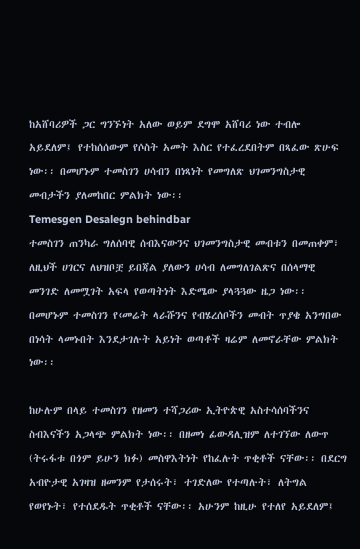ከአሸባሪዎች ጋር ግንኙነት አለው ወይም ደግሞ አሸባሪ ነው ተብሎ አይደለም፤ የተከሰሰውም የሶስት አመት እስር የተፈረደበትም በጻፈው ጽሁፍ ነው፡፡ በመሆኑም ተመስገን ሀሳብን በነጻነት የመግለጽ ህገመንግስታዊ መብታችን ያለመከበር ምልክት ነው፡፡
Temesgen Desalegn behindbar
ተመስገን ጠንካራ ግለሰባዊ ሰብእናውንና ህገመንግስታዊ መብቱን በመጠቀም፣ ለዚህች ሀገርና ለህዝቦቿ ይበጃል ያለውን ሀሳብ ለመግለገልጽና በሰላማዊ መንገድ ለመሟገት አፍላ የወጣትነት እድሜው ያላጓጓው ዜጋ ነው፡፡ በመሆኑም ተመስገን የ‹መሬት ላራሹንና የብሄረሰቦችን መብት ጥያቄ አንግበው በነሳት ላመኑበት እንደታገሉት አይነት ወጣቶች ዛሬም ለመኖራቸው ምልክት ነው፡፡

ከሁሉም በላይ ተመስገን የዘመን ተሻጋሪው ኢትዮጵዊ አስተሳሰባችንና ስብእናችን አጋላጭ ምልክት ነው፡፡ በዘመነ ፊውዳሊዝም ለተገኘው ለውጥ (ትሩፋቱ በጎም ይሁን ክፉ) መስዋእትነት የከፈሉት ጥቂቶች ናቸው፡፡ በደርግ አብዮታዊ አገዛዝ ዘመንም የታሰሩት፣ ተገድለው የተጣሉት፣ ለትግል የወየኑት፣ የተሰደዱት ጥቂቶች ናቸው፡፡ አሁንም ከዚሁ የተለየ አይደለም፤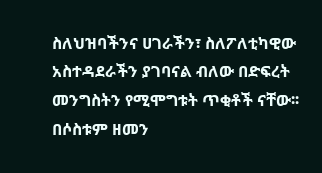ስለህዝባችንና ሀገራችን፣ ስለፖለቲካዊው አስተዳደራችን ያገባናል ብለው በድፍረት መንግስትን የሚሞግቱት ጥቂቶች ናቸው፡፡ በሶስቱም ዘመን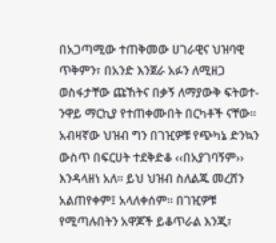በአጋጣሚው ተጠቅመው ሀገራዊና ህዝባዊ ጥቅምን፣ በአንድ እንጀራ አፉን ለሚዘጋ ወስፋታቸው ጩኸትና በቃኝ ለማያውቅ ፍትወተ-ንዋይ ማርኪያ የተጠቀሙበት በርካቶች ናቸው፡፡ አብዛኛው ህዝብ ግን በገዢዎቹ የጭካኔ ድንኳን ውስጥ በፍርሀት ተደቅድቆ ‹‹በአያገባኝም›› እንዳላዘነ አለ፡፡ ይህ ህዝብ ስለልጁ መረሸን አልጠየቀም፤ አላለቀሰም፡፡ በገዢዎቹ የሚጣሉበትን አዋጆች ይቆጥራል እንጂ፣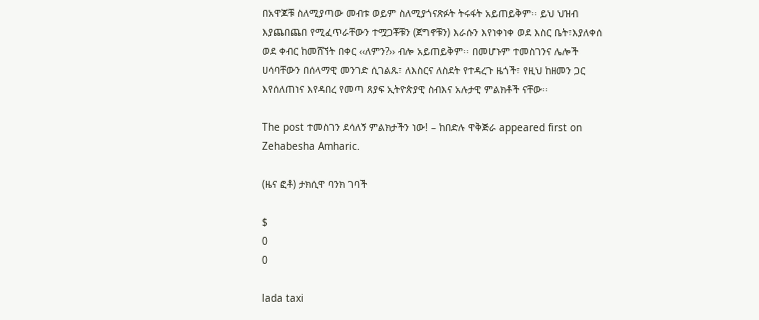በአዋጆቹ ስለሚያጣው መብቱ ወይም ስለሚያጎናጽፉት ትሩፋት አይጠይቅም፡፡ ይህ ህዝብ እያጨበጨበ የሚፈጥራቸውን ተሟጋቾቹን (ጀግኖቹን) እራሱን እየነቀነቀ ወደ እስር ቤት፣እያለቀሰ ወደ ቀብር ከመሸኘት በቀር ‹‹ለምን?›› ብሎ አይጠይቅም፡፡ በመሆኑም ተመስገንና ሌሎች ሀሳባቸውን በሰላማዊ መንገድ ሲገልጹ፣ ለእስርና ለስደት የተዳረጉ ዜጎች፣ የዚህ ከዘመን ጋር እየሰለጠነና እየዳበረ የመጣ ጸያፍ ኢትዮጵያዊ ስብእና አሉታዊ ምልክቶች ናቸው፡፡

The post ተመስገን ደሳለኝ ምልክታችን ነው! – ከበድሉ ዋቅጅራ appeared first on Zehabesha Amharic.

(ዜና ፎቶ) ታክሲዋ ባንክ ገባች

$
0
0

lada taxi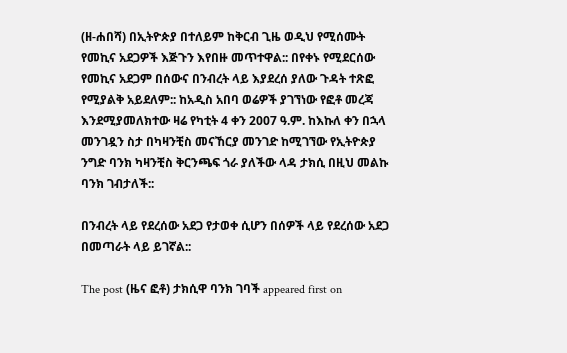(ዘ-ሐበሻ) በኢትዮጵያ በተለይም ከቅርብ ጊዜ ወዲህ የሚሰሙት የመኪና አደጋዎች እጅጉን እየበዙ መጥተዋል:: በየቀኑ የሚደርሰው የመኪና አደጋም በሰውና በንብረት ላይ እያደረሰ ያለው ጉዳት ተጽፎ የሚያልቅ አይደለም:: ከአዲስ አበባ ወሬዎች ያገኘነው የፎቶ መረጃ እንደሚያመለክተው ዛሬ የካቲት 4 ቀን 2007 ዓ.ም. ከእኩለ ቀን በኋላ መንገዷን ስታ በካዛንቺስ መናኸርያ መንገድ ከሚገኘው የኢትዮጵያ ንግድ ባንክ ካዛንቺስ ቅርንጫፍ ጎራ ያለችው ላዳ ታክሲ በዚህ መልኩ ባንክ ገብታለች::

በንብረት ላይ የደረሰው አደጋ የታወቀ ሲሆን በሰዎች ላይ የደረሰው አደጋ በመጣራት ላይ ይገኛል::

The post (ዜና ፎቶ) ታክሲዋ ባንክ ገባች appeared first on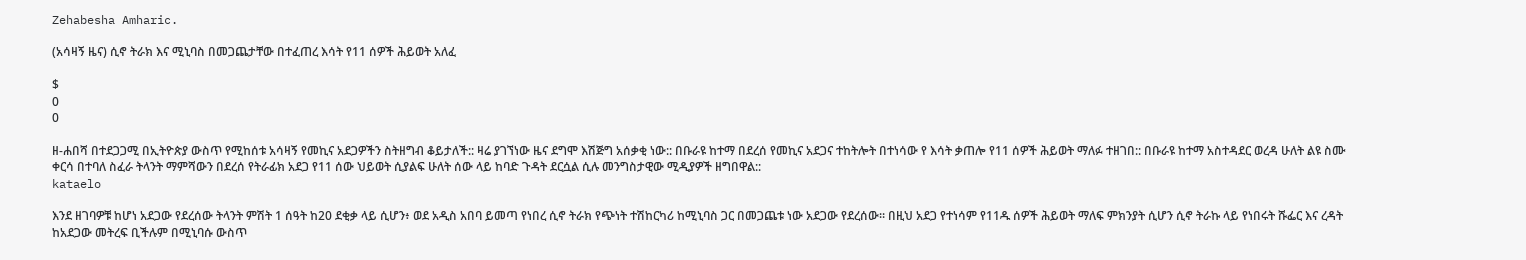Zehabesha Amharic.

(አሳዛኝ ዜና) ሲኖ ትራክ እና ሚኒባስ በመጋጨታቸው በተፈጠረ እሳት የ11 ሰዎች ሕይወት አለፈ

$
0
0

ዘ-ሐበሻ በተደጋጋሚ በኢትዮጵያ ውስጥ የሚከሰቱ አሳዛኝ የመኪና አደጋዎችን ስትዘግብ ቆይታለች:: ዛሬ ያገኘነው ዜና ደግሞ እሽጅግ አሰቃቂ ነው:: በቡራዩ ከተማ በደረሰ የመኪና አደጋና ተከትሎት በተነሳው የ እሳት ቃጠሎ የ11 ሰዎች ሕይወት ማለፉ ተዘገበ:: በቡራዩ ከተማ አስተዳደር ወረዳ ሁለት ልዩ ስሙ ቀርሳ በተባለ ስፈራ ትላንት ማምሻውን በደረሰ የትራፊክ አደጋ የ11 ሰው ህይወት ሲያልፍ ሁለት ሰው ላይ ከባድ ጉዳት ደርሷል ሲሉ መንግስታዊው ሚዲያዎች ዘግበዋል::
kataelo

እንደ ዘገባዎቹ ከሆነ አደጋው የደረሰው ትላንት ምሽት 1 ሰዓት ከ20 ደቂቃ ላይ ሲሆን፥ ወደ አዲስ አበባ ይመጣ የነበረ ሲኖ ትራክ የጭነት ተሽከርካሪ ከሚኒባስ ጋር በመጋጨቱ ነው አደጋው የደረሰው። በዚህ አደጋ የተነሳም የ11ዱ ሰዎች ሕይወት ማለፍ ምክንያት ሲሆን ሲኖ ትራኩ ላይ የነበሩት ሹፌር እና ረዳት ከአደጋው መትረፍ ቢችሉም በሚኒባሱ ውስጥ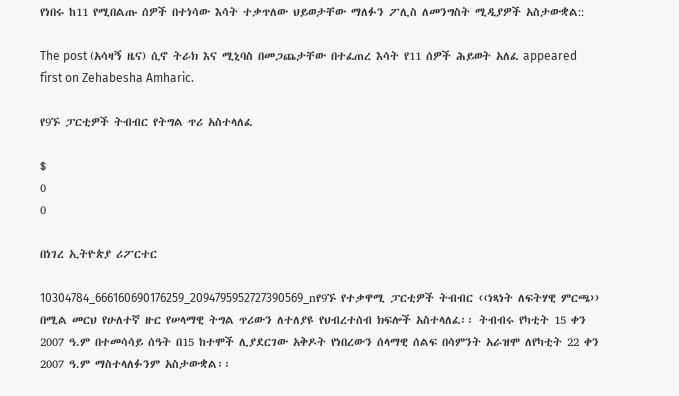የነበሩ ከ11 የሚበልጡ ሰዎች በተነሳው እሳት ተቃጥለው ህይወታቸው ማለፉን ፖሊስ ለመንግስት ሚዲያዎች አስታውቋል::

The post (አሳዛኝ ዜና) ሲኖ ትራክ እና ሚኒባስ በመጋጨታቸው በተፈጠረ እሳት የ11 ሰዎች ሕይወት አለፈ appeared first on Zehabesha Amharic.

የ9ኙ ፓርቲዎች ትብብር የትግል ጥሪ አስተላለፈ

$
0
0

በነገረ ኢትዮጵያ ሪፖርተር

10304784_666160690176259_2094795952727390569_nየ9ኙ የተቃዋሚ ፓርቲዎች ትብብር ‹‹ነጻነት ለፍትሃዊ ምርጫ›› በሚል መርህ የሁለተኛ ዙር የሠላማዊ ትግል ጥሪውን ለተለያዩ የህብረተሰብ ክፍሎች አስተላለፈ፡፡ ትብብሩ የካቲት 15 ቀን 2007 ዓ.ም በተመሳሳይ ሰዓት በ15 ከተሞች ሊያደርገው አቅዶት የነበረውን ሰላማዊ ሰልፍ በሳምንት አራዝሞ ለየካቲት 22 ቀን 2007 ዓ.ም ማስተላለፉንም አስታውቋል፡፡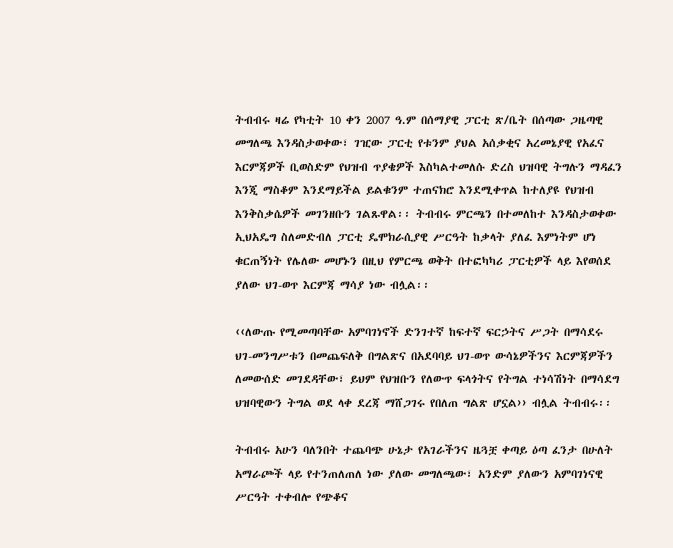ትብብሩ ዛሬ የካቲት 10 ቀን 2007 ዓ.ም በሰማያዊ ፓርቲ ጽ/ቤት በሰጣው ጋዜጣዊ መግለጫ እንዳስታወቀው፣ ገዢው ፓርቲ የቱንም ያህል አሰቃቂና አረመኔያዊ የአፈና እርምጃዎች ቢወስድም የህዝብ ጥያቄዎች እስካልተመለሱ ድረስ ህዝባዊ ትግሉን ማዳፈን እንጂ ማስቆም እንደማይችል ይልቁንም ተጠናክሮ እንደሚቀጥል ከተለያዩ የህዝብ እንቅስቃሴዎች መገንዘቡን ገልጹዋል፡፡ ትብብሩ ምርጫን በተመለከተ እንዳስታወቀው ኢህአዴግ ስለመድብለ ፓርቲ ዴሞክራሲያዊ ሥርዓት ከቃላት ያለፈ እምነትም ሆነ ቁርጠኝነት የሌለው መሆኑን በዚህ የምርጫ ወቅት በተፎካካሪ ፓርቲዎች ላይ እየወሰደ ያለው ህገ-ወጥ እርምጃ ማሳያ ነው ብሏል፡፡

‹‹ለውጡ የሚመጣባቸው አምባገነኖች ድንገተኛ ከፍተኛ ፍርኃትና ሥጋት በማሳደሩ ህገ-መንግሥቱን በመጨፍለቅ በግልጽና በአደባባይ ህገ-ወጥ ውሳኔዎችንና እርምጃዎችን ለመውሰድ መገደዳቸው፣ ይህም የህዝቡን የለውጥ ፍላጎትና የትግል ተነሳሽነት በማሳደግ ህዝባዊውን ትግል ወደ ላቀ ደረጃ ማሸጋገሩ የበለጠ ግልጽ ሆኗል›› ብሏል ትብብሩ፡፡

ትብብሩ አሁን ባለንበት ተጨባጭ ሁኔታ የአገራችንና ዜጓቿ ቀጣይ ዕጣ ፈንታ በሁለት አማራጮች ላይ የተንጠለጠለ ነው ያለው መግለጫው፣ አንድም ያለውን አምባገነናዊ ሥርዓት ተቀብሎ የጭቆና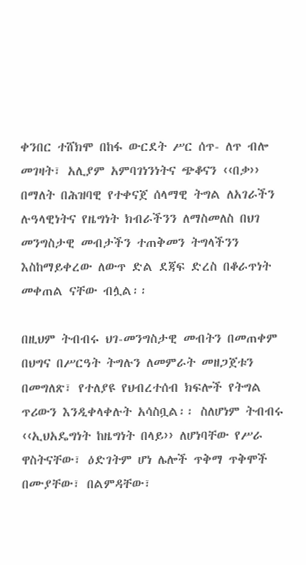ቀንበር ተሸክሞ በከፋ ውርደት ሥር ሰጥ- ለጥ ብሎ መገዛት፣ አሊያም አምባገነንነትና ጭቆናን ‹‹በቃ›› በማለት በሕዝባዊ የተቀናጀ ሰላማዊ ትግል ለአገራችን ሉዓላዊነትና የዜግነት ክብራችንን ለማስመለስ በህገ መንግስታዊ መብታችን ተጠቅመን ትግላችንን እስከማይቀረው ለውጥ ድል ደጃፍ ድረስ በቆራጥነት መቀጠል ናቸው ብሏል፡፡

በዚህም ትብብሩ ህገ-መንግስታዊ መብትን በመጠቀም በህግና በሥርዓት ትግሉን ለመምራት መዘጋጀቱን በመግለጽ፣ የተለያዩ የህብረተሰብ ክፍሎች የትግል ጥሪውን እንዲቀላቀሉት አሳስቧል፡፡ ስለሆነም ትብብሩ ‹‹ኢህአዴግነት ከዜግነት በላይ›› ለሆነባቸው የሥራ ዋስትናቸው፣ ዕድገትም ሆነ ሌሎች ጥቅማ ጥቅሞች በሙያቸው፣ በልምዳቸው፣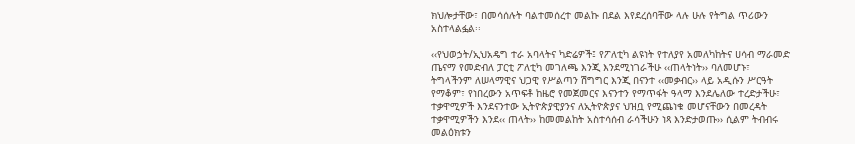ክህሎታቸው፣ በመሳሰሉት ባልተመሰረተ መልኩ በደል እየደረሰባቸው ላሉ ሁሉ የትግል ጥሪውን አስተላልፏል፡፡

‹‹የህወኃት/ኢህአዴግ ተራ አባላትና ካድሬዎች፤ የፖለቲካ ልዩነት የተለያየ አመለካከትና ሀሳብ ማራመድ ጤናማ የመድብለ ፓርቲ ፖለቲካ መገለጫ እንጂ እንደሚነገራችሁ ‹‹ጠላትነት›› ባለመሆኑ፣ ትግላችንም ለሠላማዊና ህጋዊ የሥልጣን ሽግግር እንጂ በናንተ ‹‹መቃብር›› ላይ አዲሱን ሥርዓት የማቆም፣ የነበረውን አጥፍቶ ከዜሮ የመጀመርና እናንተን የማጥፋት ዓላማ እንደሌለው ተረድታችሁ፣ ተቃዋሚዎች እንደናንተው ኢትዮጵያዊያንና ለኢትዮጵያና ህዝቧ የሚጨነቁ መሆናቸውን በመረዳት ተቃዋሚዎችን እንደ‹‹ ጠላት›› ከመመልከት አስተሳሰብ ራሳችሁን ነጻ እንድታወጡ›› ሲልም ትብብሩ መልዕክቱን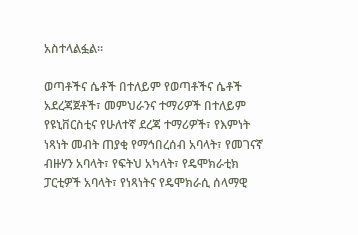አስተላልፏል፡፡

ወጣቶችና ሴቶች በተለይም የወጣቶችና ሴቶች አደረጃጀቶች፣ መምህራንና ተማሪዎች በተለይም የዩኒቨርስቲና የሁለተኛ ደረጃ ተማሪዎች፣ የእምነት ነጻነት መብት ጠያቂ የማኅበረሰብ አባላት፣ የመገናኛ ብዙሃን አባላት፣ የፍትህ አካላት፣ የዴሞክራቲክ ፓርቲዎች አባላት፣ የነጻነትና የዴሞክራሲ ሰላማዊ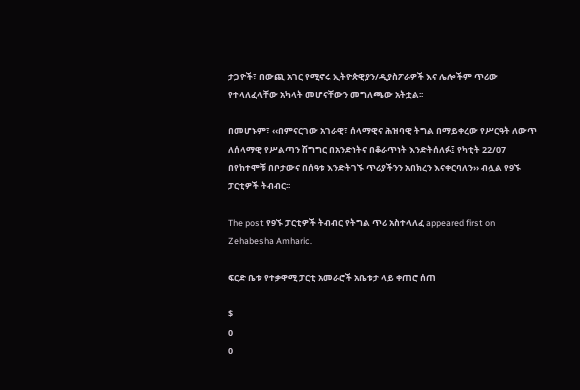ታጋዮች፣ በውጪ አገር የሚኖሩ ኢትዮጵዊያን/ዲያስፖራዎች እና ሌሎችም ጥሪው የተላለፈላቸው አካላት መሆናቸውን መግለጫው አትቷል፡፡

በመሆኑም፣ ‹‹በምናርገው አገራዊ፣ ሰላማዊና ሕዝባዊ ትግል በማይቀረው የሥርዓት ለውጥ ለሰላማዊ የሥልጣን ሽግግር በአንድነትና በቆራጥነት እንድትሰለፉ፤ የካቲት 22/07 በየከተሞቹ በቦታውና በሰዓቱ እንድትገኙ ጥሪያችንን አበክረን እናቀርባለን›› ብሏል የ9ኙ ፓርቲዎች ትብብር፡፡

The post የ9ኙ ፓርቲዎች ትብብር የትግል ጥሪ አስተላለፈ appeared first on Zehabesha Amharic.

ፍርድ ቤቱ የተቃዋሚ ፓርቲ አመራሮች አቤቱታ ላይ ቀጠሮ ሰጠ

$
0
0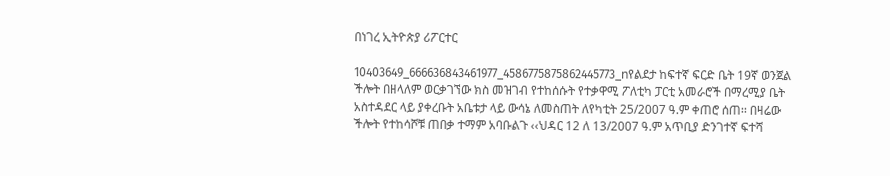በነገረ ኢትዮጵያ ሪፖርተር

10403649_666636843461977_4586775875862445773_nየልደታ ከፍተኛ ፍርድ ቤት 19ኛ ወንጀል ችሎት በዘላለም ወርቃገኘው ክስ መዝገብ የተከሰሱት የተቃዋሚ ፖለቲካ ፓርቲ አመራሮች በማረሚያ ቤት አስተዳደር ላይ ያቀረቡት አቤቱታ ላይ ውሳኔ ለመስጠት ለየካቲት 25/2007 ዓ.ም ቀጠሮ ሰጠ፡፡ በዛሬው ችሎት የተከሳሾቹ ጠበቃ ተማም አባቡልጉ ‹‹ህዳር 12 ለ 13/2007 ዓ.ም አጥቢያ ድንገተኛ ፍተሻ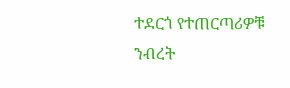ተደርጎ የተጠርጣሪዎቹ ንብረት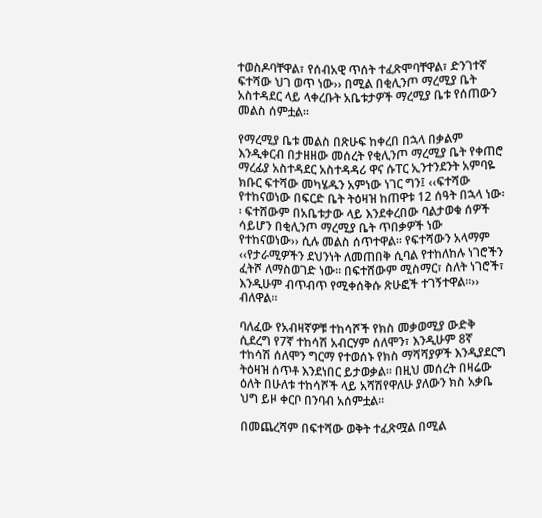ተወስዶባቸዋል፣ የሰብአዊ ጥሰት ተፈጽሞባቸዋል፣ ድንገተኛ ፍተሻው ህገ ወጥ ነው›› በሚል በቂሊንጦ ማረሚያ ቤት አስተዳደር ላይ ላቀረቡት አቤቱታዎች ማረሚያ ቤቱ የሰጠውን መልስ ሰምቷል፡፡

የማረሚያ ቤቱ መልስ በጽሁፍ ከቀረበ በኋላ በቃልም እንዲቀርብ በታዘዘው መሰረት የቂሊንጦ ማረሚያ ቤት የቀጠሮ ማረፊያ አስተዳደር አስተዳዳሪ ዋና ሱፐር ኢንተንደንት አምባዬ ክቡር ፍተሻው መካሄዱን አምነው ነገር ግን፤ ‹‹ፍተሻው የተከናወነው በፍርድ ቤት ትዕዛዝ ከጠዋቱ 12 ሰዓት በኋላ ነው፡፡ ፍተሸውም በአቤቱታው ላይ እንደቀረበው ባልታወቁ ሰዎች ሳይሆን በቂሊንጦ ማረሚያ ቤት ጥበቃዎች ነው የተከናወነው›› ሲሉ መልስ ሰጥተዋል፡፡ የፍተሻውን አላማም ‹‹የታራሚዎችን ደህንነት ለመጠበቅ ሲባል የተከለከሉ ነገሮችን ፈትሾ ለማስወገድ ነው፡፡ በፍተሸውም ሚስማር፣ ስለት ነገሮች፣ እንዲሁም ብጥብጥ የሚቀሰቅሱ ጽሁፎች ተገኝተዋል፡፡›› ብለዋል፡፡

ባለፈው የአብዛኛዎቹ ተከሳሾች የክስ መቃወሚያ ውድቅ ሲደረግ የ7ኛ ተከሳሽ አብርሃም ሰለሞን፣ እንዲሁም 8ኛ ተከሳሽ ሰለሞን ግርማ የተወሰኑ የክስ ማሻሻያዎች እንዲያደርግ ትዕዛዝ ሰጥቶ እንደነበር ይታወቃል፡፡ በዚህ መሰረት በዛሬው ዕለት በሁለቱ ተከሳሾች ላይ አሻሽየዋለሁ ያለውን ክስ አቃቤ ህግ ይዞ ቀርቦ በንባብ አሰምቷል፡፡

በመጨረሻም በፍተሻው ወቅት ተፈጽሟል በሚል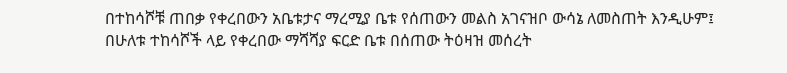በተከሳሾቹ ጠበቃ የቀረበውን አቤቱታና ማረሚያ ቤቱ የሰጠውን መልስ አገናዝቦ ውሳኔ ለመስጠት እንዲሁም፤ በሁለቱ ተከሳሾች ላይ የቀረበው ማሻሻያ ፍርድ ቤቱ በሰጠው ትዕዛዝ መሰረት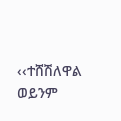‹‹ተሸሽለዋል ወይንም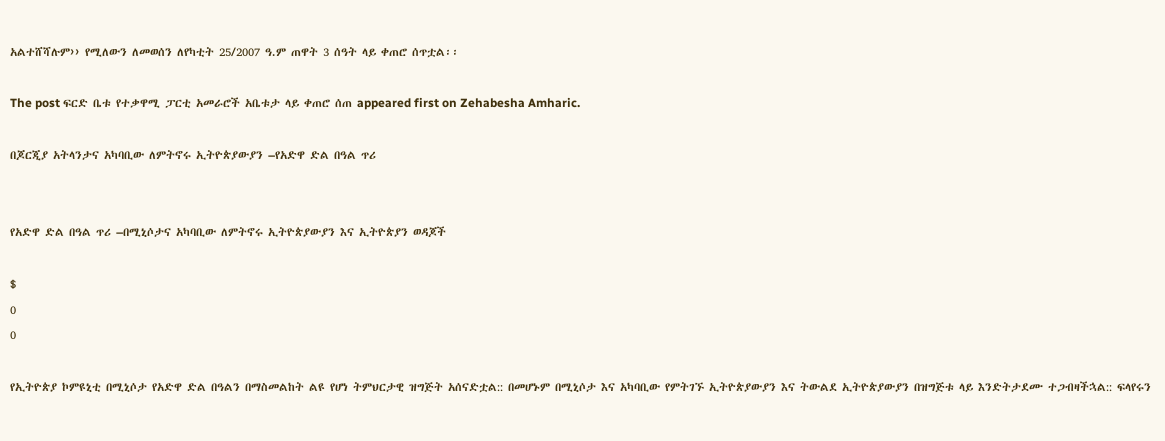አልተሸሻሉም›› የሚለውን ለመወሰን ለየካቲት 25/2007 ዓ.ም ጠዋት 3 ሰዓት ላይ ቀጠሮ ሰጥቷል፡፡

The post ፍርድ ቤቱ የተቃዋሚ ፓርቲ አመራሮች አቤቱታ ላይ ቀጠሮ ሰጠ appeared first on Zehabesha Amharic.

በጆርጂያ አትላንታና አካባቢው ለምትኖሩ ኢትዮጵያውያን –የአድዋ ድል በዓል ጥሪ


የአድዋ ድል በዓል ጥሪ –በሚኒሶታና አካባቢው ለምትኖሩ ኢትዮጵያውያን እና ኢትዮጵያን ወዳጆች

$
0
0

የኢትዮጵያ ኮምዩኒቲ በሚኒሶታ የአድዋ ድል በዓልን በማስመልከት ልዩ የሆነ ትምህርታዊ ዝግጅት አሰናድቷል:: በመሆኑም በሚኒሶታ እና አካባቢው የምትገኙ ኢትዮጵያውያን እና ትውልደ ኢትዮጵያውያን በዝግጅቱ ላይ እንድትታደሙ ተጋብዛችኋል:: ፍላየሩን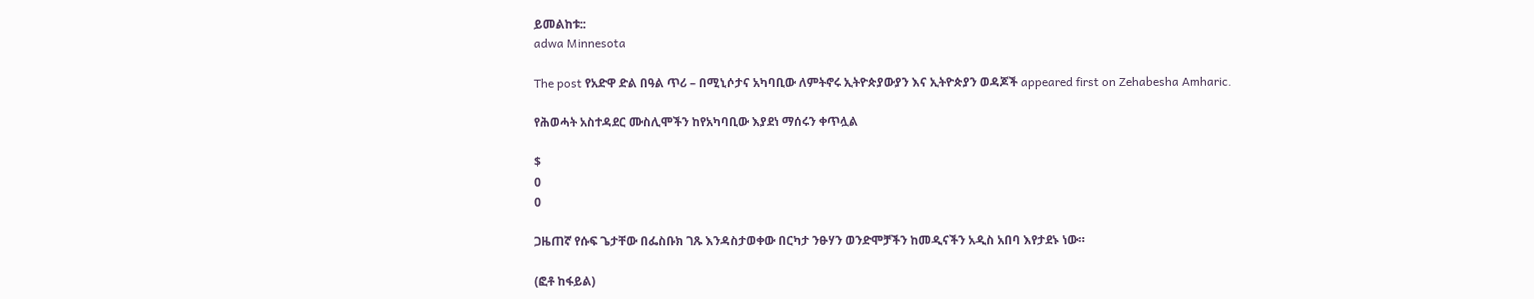ይመልከቱ::
adwa Minnesota

The post የአድዋ ድል በዓል ጥሪ – በሚኒሶታና አካባቢው ለምትኖሩ ኢትዮጵያውያን እና ኢትዮጵያን ወዳጆች appeared first on Zehabesha Amharic.

የሕወሓት አስተዳደር ሙስሊሞችን ከየአካባቢው እያደነ ማሰሩን ቀጥሏል

$
0
0

ጋዜጠኛ የሱፍ ጌታቸው በፌስቡክ ገጹ እንዳስታወቀው በርካታ ንፁሃን ወንድሞቻችን ከመዲናችን አዲስ አበባ እየታደኑ ነው።

(ፎቶ ከፋይል)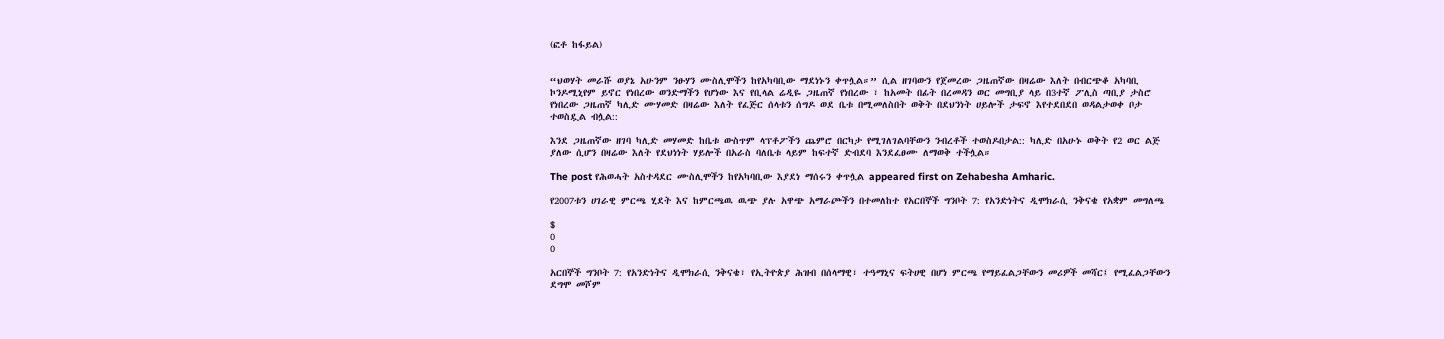(ፎቶ ከፋይል)


“ህወሃት መራሹ ወያኔ አሁንም ንፁሃን ሙስሊሞችን ከየአካባቢው ማደነኑን ቀጥሏል።” ሲል ዘገባውን የጀመረው ጋዜጠኛው በዛሬው እለት በብርጭቆ አካባቢ ኮንዶሚኒየም ይኖር የነበረው ወንድማችን የሆነው እና የቢላል ሬዲዬ ጋዜጠኛ የነበረው ፣ ከአመት በፊት በረመዳን ወር መግቢያ ላይ በ3ተኛ ፖሊስ ጣቢያ ታስሮ የነበረው ጋዜጠኛ ካሊድ ሙሃመድ በዛሬው እለት የፈጅር ሰላቱን ሰግዶ ወደ ቤቱ በሚመለስበት ወቅት በደህንነት ሀይሎች ታፍኖ እየተደበደበ ወዳልታወቀ ቦታ ተወስዷል ብሏል::

እንደ ጋዜጠኛው ዘገባ ካሊድ መሃመድ ከቤቱ ውስጥም ላፕቶፖችን ጨምሮ በርካታ የሚገለገልባቸውን ንብረቶች ተወስዶበታል:: ካሊድ በአሁኑ ወቅት የ2 ወር ልጅ ያለው ሲሆን በዛሬው እለት የደህነነት ሃይሎች በአራስ ባለቤቱ ላይም ከፍተኛ ድብደባ እንደፈፀሙ ለማወቅ ተችሏል።

The post የሕወሓት አስተዳደር ሙስሊሞችን ከየአካባቢው እያደነ ማሰሩን ቀጥሏል appeared first on Zehabesha Amharic.

የ2007ቱን ሀገራዊ ምርጫ ሂደት እና ከምርጫዉ ዉጭ ያሉ አዋጭ አማራጮችን በተመለከተ የአርበኞች ግንቦት 7: የአንድነትና ዲሞክራሲ ንቅናቄ የአቋም መግለጫ

$
0
0

አርበኞች ግንቦት 7: የአንድነትና ዲሞክራሲ ንቅናቄ፣ የኢትዮጵያ ሕዝብ በሰላማዊ፣ ተዓማኒና ፍትሀዊ በሆነ ምርጫ የማይፈልጋቸውን መሪዎች መሻር፤ የሚፈልጋቸውን ደግሞ መሾም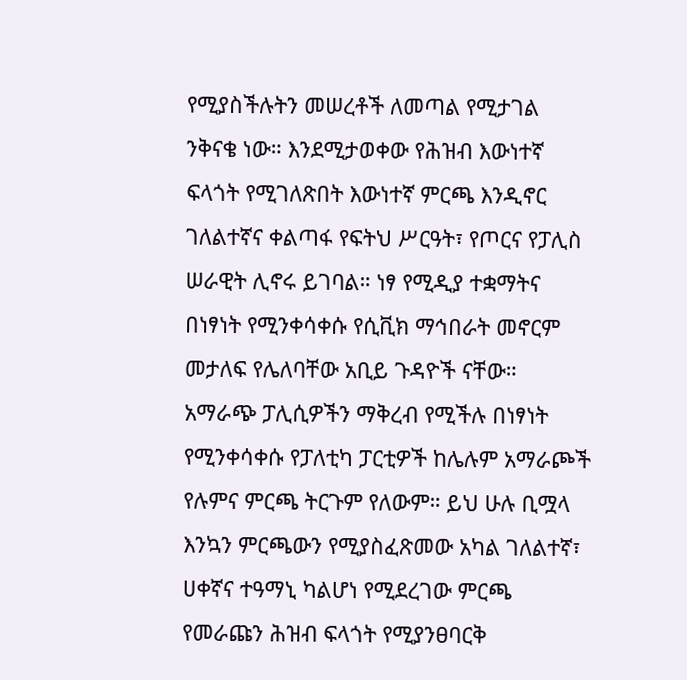የሚያስችሉትን መሠረቶች ለመጣል የሚታገል ንቅናቄ ነው። እንደሚታወቀው የሕዝብ እውነተኛ ፍላጎት የሚገለጽበት እውነተኛ ምርጫ እንዲኖር ገለልተኛና ቀልጣፋ የፍትህ ሥርዓት፣ የጦርና የፓሊስ ሠራዊት ሊኖሩ ይገባል። ነፃ የሚዲያ ተቋማትና በነፃነት የሚንቀሳቀሱ የሲቪክ ማኅበራት መኖርም መታለፍ የሌለባቸው አቢይ ጉዳዮች ናቸው። አማራጭ ፓሊሲዎችን ማቅረብ የሚችሉ በነፃነት የሚንቀሳቀሱ የፓለቲካ ፓርቲዎች ከሌሉም አማራጮች የሉምና ምርጫ ትርጉም የለውም። ይህ ሁሉ ቢሟላ እንኳን ምርጫውን የሚያስፈጽመው አካል ገለልተኛ፣ ሀቀኛና ተዓማኒ ካልሆነ የሚደረገው ምርጫ የመራጩን ሕዝብ ፍላጎት የሚያንፀባርቅ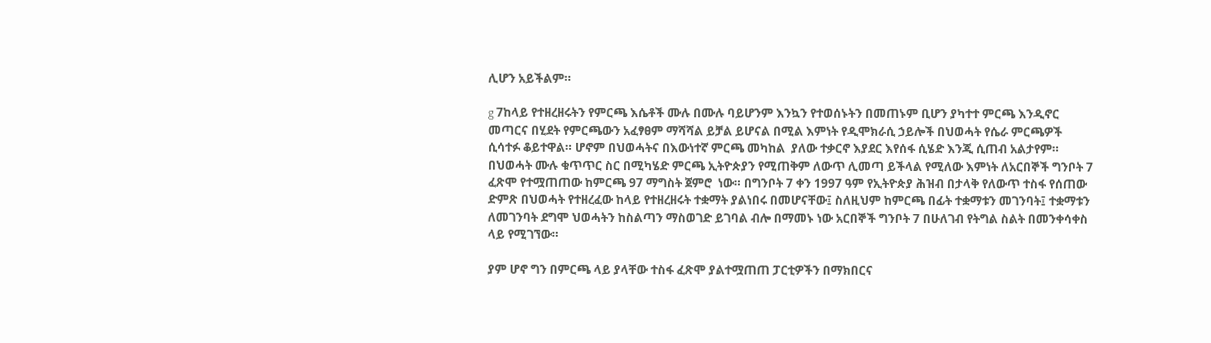ሊሆን አይችልም።

g 7ከላይ የተዘረዘሩትን የምርጫ እሴቶች ሙሉ በሙሉ ባይሆንም እንኳን የተወሰኑትን በመጠኑም ቢሆን ያካተተ ምርጫ እንዲኖር መጣርና በሂደት የምርጫውን አፈፃፀም ማሻሻል ይቻል ይሆናል በሚል እምነት የዲሞክራሲ ኃይሎች በህወሓት የሴራ ምርጫዎች ሲሳተፉ ቆይተዋል። ሆኖም በህወሓትና በእውነተኛ ምርጫ መካከል  ያለው ተቃርኖ እያደር እየሰፋ ሲሄድ እንጂ ሲጠብ አልታየም።  በህወሓት ሙሉ ቁጥጥር ስር በሚካሄድ ምርጫ ኢትዮጵያን የሚጠቅም ለውጥ ሊመጣ ይችላል የሚለው እምነት ለአርበኞች ግንቦት 7 ፈጽሞ የተሟጠጠው ከምርጫ 97 ማግስት ጀምሮ  ነው። በግንቦት 7 ቀን 1997 ዓም የኢትዮጵያ ሕዝብ በታላቅ የለውጥ ተስፋ የሰጠው ድምጽ በህወሓት የተዘረፈው ከላይ የተዘረዘሩት ተቋማት ያልነበሩ በመሆናቸው፤ ስለዚህም ከምርጫ በፊት ተቋማቱን መገንባት፤ ተቋማቱን ለመገንባት ደግሞ ህወሓትን ከስልጣን ማስወገድ ይገባል ብሎ በማመኑ ነው አርበኞች ግንቦት 7 በሁለገብ የትግል ስልት በመንቀሳቀስ ላይ የሚገኘው።

ያም ሆኖ ግን በምርጫ ላይ ያላቸው ተስፋ ፈጽሞ ያልተሟጠጠ ፓርቲዎችን በማክበርና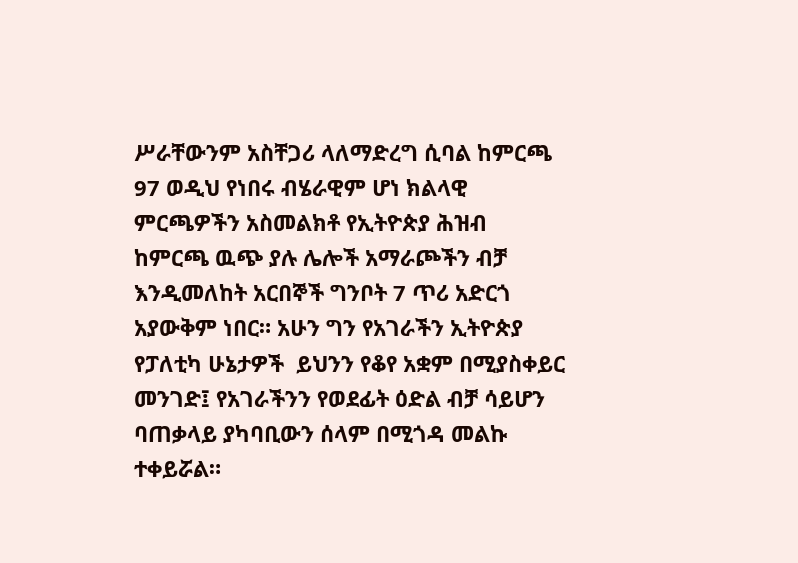ሥራቸውንም አስቸጋሪ ላለማድረግ ሲባል ከምርጫ 97 ወዲህ የነበሩ ብሄራዊም ሆነ ክልላዊ ምርጫዎችን አስመልክቶ የኢትዮጵያ ሕዝብ ከምርጫ ዉጭ ያሉ ሌሎች አማራጮችን ብቻ እንዲመለከት አርበኞች ግንቦት 7 ጥሪ አድርጎ አያውቅም ነበር። አሁን ግን የአገራችን ኢትዮጵያ የፓለቲካ ሁኔታዎች  ይህንን የቆየ አቋም በሚያስቀይር መንገድ፤ የአገራችንን የወደፊት ዕድል ብቻ ሳይሆን ባጠቃላይ ያካባቢውን ሰላም በሚጎዳ መልኩ ተቀይሯል።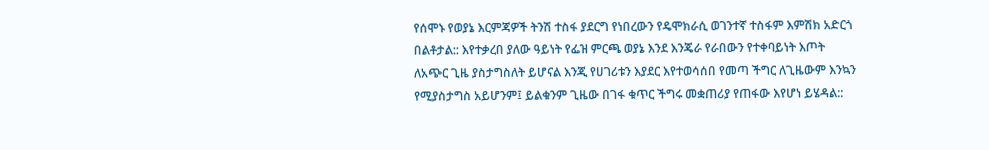የሰሞኑ የወያኔ እርምጃዎች ትንሽ ተስፋ ያደርግ የነበረውን የዴሞክራሲ ወገንተኛ ተስፋም እምሽክ አድርጎ በልቶታል:: እየተቃረበ ያለው ዓይነት የፌዝ ምርጫ ወያኔ እንደ እንጄራ የራበውን የተቀባይነት እጦት ለአጭር ጊዜ ያስታግስለት ይሆናል እንጂ የሀገሪቱን እያደር እየተወሳሰበ የመጣ ችግር ለጊዜውም እንኳን የሚያስታግስ አይሆንም፤ ይልቁንም ጊዜው በገፋ ቁጥር ችግሩ መቋጠሪያ የጠፋው እየሆነ ይሄዳል::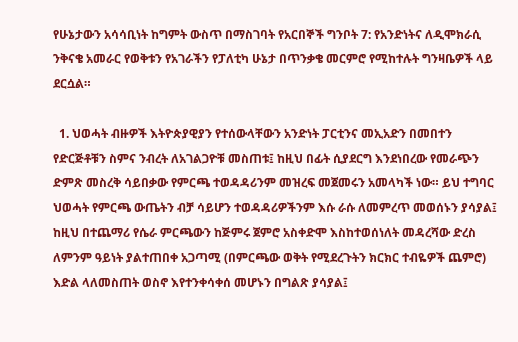የሁኔታውን አሳሳቢነት ከግምት ውስጥ በማስገባት የአርበኞች ግንቦት 7: የአንድነትና ለዲሞክራሲ ንቅናቄ አመራር የወቅቱን የአገራችን የፓለቲካ ሁኔታ በጥንቃቄ መርምሮ የሚከተሉት ግንዛቤዎች ላይ ደርሷል።

  1. ህወሓት ብዙዎች እትዮጵያዊያን የተሰውላቸውን አንድነት ፓርቲንና መኢአድን በመበተን የድርጅቶቹን ስምና ንብረት ለአገልጋዮቹ መስጠቱ፤ ከዚህ በፊት ሲያደርግ እንደነበረው የመራጭን ድምጽ መስረቅ ሳይበቃው የምርጫ ተወዳዳሪንም መዝረፍ መጀመሩን አመላካች ነው። ይህ ተግባር ህወሓት የምርጫ ውጤትን ብቻ ሳይሆን ተወዳዳሪዎችንም እሱ ራሱ ለመምረጥ መወሰኑን ያሳያል፤ ከዚህ በተጨማሪ የሴራ ምርጫውን ከጅምሩ ጀምሮ አስቀድሞ እስከተወሰነለት መዳረሻው ድረስ ለምንም ዓይነት ያልተጠበቀ አጋጣሚ (በምርጫው ወቅት የሚደረጉትን ክርክር ተብዬዎች ጨምሮ) እድል ላለመስጠት ወስኖ እየተንቀሳቀሰ መሆኑን በግልጽ ያሳያል፤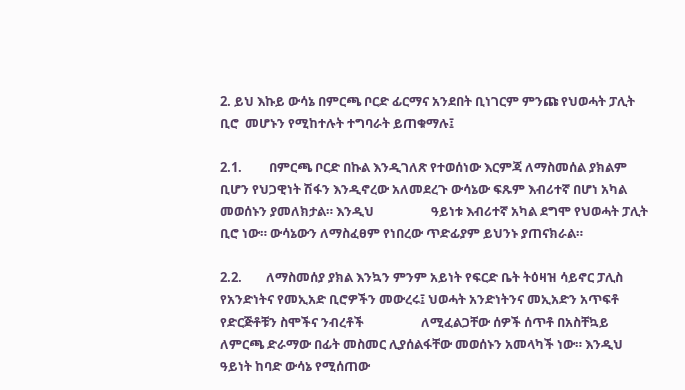2. ይህ እኩይ ውሳኔ በምርጫ ቦርድ ፊርማና አንደበት ቢነገርም ምንጩ የህወሓት ፓሊት ቢሮ  መሆኑን የሚከተሉት ተግባራት ይጠቁማሉ፤

2.1.         በምርጫ ቦርድ በኩል እንዲገለጽ የተወሰነው እርምጃ ለማስመሰል ያክልም ቢሆን የህጋዊነት ሽፋን እንዲኖረው አለመደረጉ ውሳኔው ፍጹም እብሪተኛ በሆነ አካል መወሰኑን ያመለክታል። እንዲህ                   ዓይነቱ እብሪተኛ አካል ደግሞ የህወሓት ፓሊት ቢሮ ነው። ውሳኔውን ለማስፈፀም የነበረው ጥድፊያም ይህንኑ ያጠናክራል።

2.2.        ለማስመሰያ ያክል እንኳን ምንም አይነት የፍርድ ቤት ትዕዛዝ ሳይኖር ፓሊስ የአንድነትና የመኢአድ ቢሮዎችን መውረሩ፤ ህወሓት አንድነትንና መኢአድን አጥፍቶ የድርጅቶቹን ስሞችና ንብረቶች                   ለሚፈልጋቸው ሰዎች ሰጥቶ በአስቸኳይ ለምርጫ ድራማው በፊት መስመር ሊያሰልፋቸው መወሰኑን አመላካች ነው። እንዲህ ዓይነት ከባድ ውሳኔ የሚሰጠው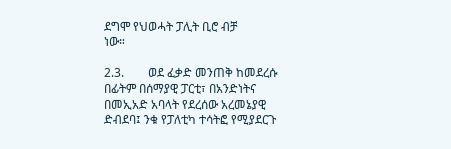ደግሞ የህወሓት ፓሊት ቢሮ ብቻ                    ነው።

2.3.        ወደ ፈቃድ መንጠቅ ከመደረሱ በፊትም በሰማያዊ ፓርቲ፣ በአንድነትና በመኢአድ አባላት የደረሰው አረመኔያዊ ድብደባ፤ ንቁ የፓለቲካ ተሳትፎ የሚያደርጉ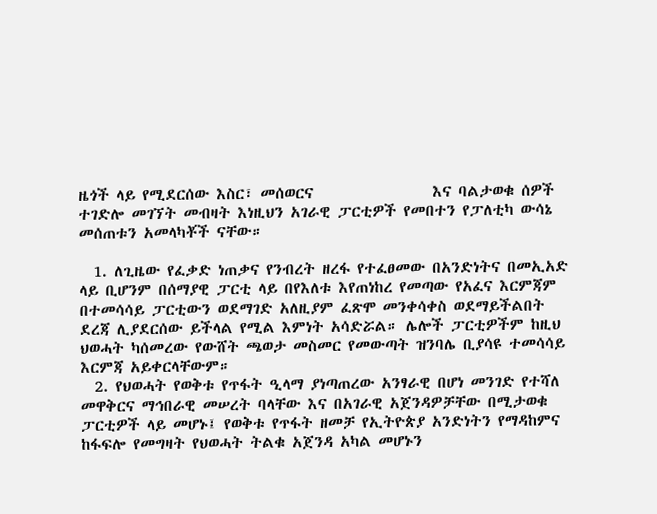ዜጎች ላይ የሚደርሰው እስር፣ መሰወርና                 እና ባልታወቁ ሰዎች ተገድሎ መገኘት መብዛት እነዚህን አገራዊ ፓርቲዎች የመበተን የፓለቲካ ውሳኔ መሰጠቱን አመላካቾች ናቸው።

  1. ለጊዜው የፈቃድ ነጠቃና የንብረት ዘረፋ የተፈፀመው በአንድነትና በመኢአድ ላይ ቢሆንም በሰማያዊ ፓርቲ ላይ በየእለቱ እየጠነከረ የመጣው የአፈና እርምጃም በተመሳሳይ ፓርቲውን ወደማገድ አለዚያም ፈጽሞ መንቀሳቀስ ወደማይችልበት ደረጃ ሊያደርሰው ይችላል የሚል እምነት አሳድሯል። ሌሎች ፓርቲዎችም ከዚህ ህወሓት ካሰመረው የውሸት ጫወታ መስመር የመውጣት ዝንባሌ ቢያሳዩ ተመሳሳይ እርምጃ አይቀርላቸውም።
  2. የህወሓት የወቅቱ የጥፋት ዒላማ ያነጣጠረው አንፃራዊ በሆነ መንገድ የተሻለ መዋቅርና ማኅበራዊ መሠረት ባላቸው እና በአገራዊ አጀንዳዎቻቸው በሚታወቁ ፓርቲዎች ላይ መሆኑ፤ የወቅቱ የጥፋት ዘመቻ የኢትዮጵያ አንድነትን የማዳከምና ከፋፍሎ የመግዛት የህወሓት ትልቁ አጀንዳ አካል መሆኑን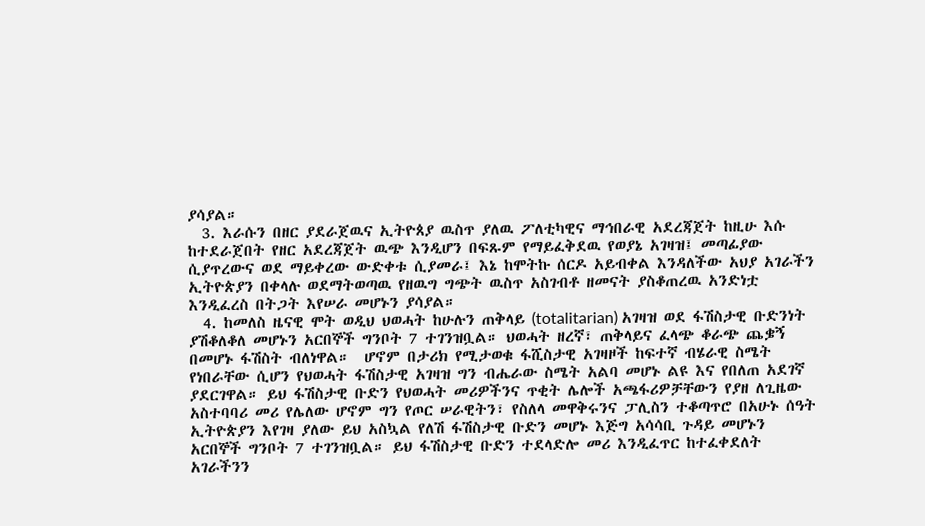ያሳያል።
  3. እራሱን በዘር ያደራጀዉና ኢትዮጰያ ዉስጥ ያለዉ ፖለቲካዊና ማኅበራዊ አደረጃጀት ከዚሁ እሱ ከተደራጀበት የዘር አደረጃጀት ዉጭ እንዲሆን በፍጹም የማይፈቅደዉ የወያኔ አገዛዝ፤ መጣፊያው ሲያጥረውና ወደ ማይቀረው ውድቀቱ ሲያመራ፤ እኔ ከሞትኩ ሰርዶ አይብቀል እንዳለችው አህያ አገራችን ኢትዮጵያን በቀላሉ ወደማትወጣዉ የዘዉግ ግጭት ዉስጥ አስገብቶ ዘመናት ያስቆጠረዉ አንድነቷ እንዲፈረስ በትጋት እየሠራ መሆኑን ያሳያል።
  4. ከመለስ ዜናዊ ሞት ወዲህ ህወሓት ከሁሉን ጠቅላይ (totalitarian) አገዛዝ ወደ ፋሽስታዊ ቡድንነት ያሽቆለቆለ መሆኑን አርበኞች ግንቦት 7 ተገንዝቧል። ህወሓት ዘረኛ፣ ጠቅላይና ፈላጭ ቆራጭ ጨቌኝ በመሆኑ ፋሽስት ብለነዋል።  ሆኖም በታሪክ የሚታወቁ ፋሺስታዊ አገዛዞች ከፍተኛ ብሄራዊ ስሜት የነበራቸው ሲሆን የህወሓት ፋሽስታዊ አገዛዝ ግን ብሔራው ስሜት አልባ መሆኑ ልዩ እና የበለጠ አደገኛ ያደርገዋል። ይህ ፋሽስታዊ ቡድን የህወሓት መሪዎችንና ጥቂት ሌሎች አጫፋሪዎቻቸውን የያዘ ለጊዜው አስተባባሪ መሪ የሌለው ሆኖም ግን የጦር ሠራዊትን፣ የስለላ መዋቅሩንና ፓሊስን ተቆጣጥሮ በአሁኑ ሰዓት ኢትዮጵያን እየገዛ ያለው ይህ አስኳል የለሽ ፋሽስታዊ ቡድን መሆኑ እጅግ አሳሳቢ ጉዳይ መሆኑን አርበኞች ግንቦት 7 ተገንዝቧል። ይህ ፋሽስታዊ ቡድን ተደላድሎ መሪ እንዲፈጥር ከተፈቀደለት አገራችንን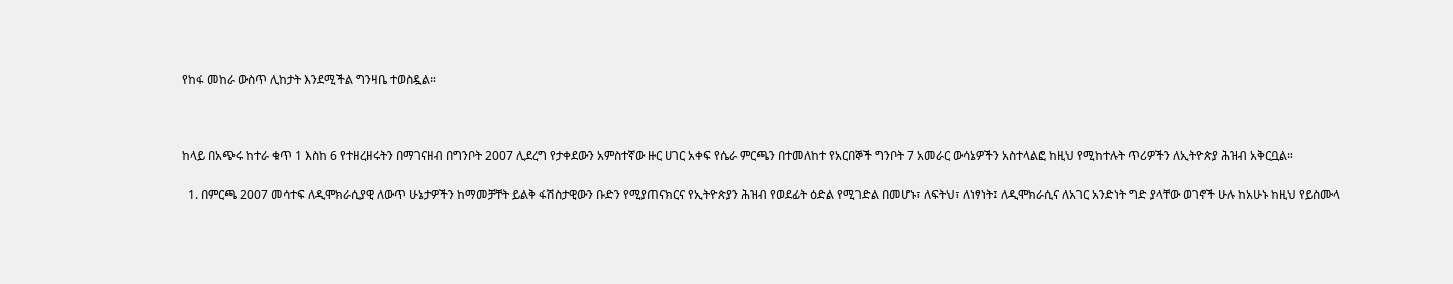የከፋ መከራ ውስጥ ሊከታት እንደሚችል ግንዛቤ ተወስዷል።



ከላይ በአጭሩ ከተራ ቁጥ 1 እስከ 6 የተዘረዘሩትን በማገናዘብ በግንቦት 2007 ሊደረግ የታቀደውን አምስተኛው ዙር ሀገር አቀፍ የሴራ ምርጫን በተመለከተ የአርበኞች ግንቦት 7 አመራር ውሳኔዎችን አስተላልፎ ከዚህ የሚከተሉት ጥሪዎችን ለኢትዮጵያ ሕዝብ አቅርቧል።

  1. በምርጫ 2007 መሳተፍ ለዲሞክራሲያዊ ለውጥ ሁኔታዎችን ከማመቻቸት ይልቅ ፋሽስታዊውን ቡድን የሚያጠናክርና የኢትዮጵያን ሕዝብ የወደፊት ዕድል የሚገድል በመሆኑ፣ ለፍትህ፣ ለነፃነት፤ ለዲሞክራሲና ለአገር አንድነት ግድ ያላቸው ወገኖች ሁሉ ከአሁኑ ከዚህ የይስሙላ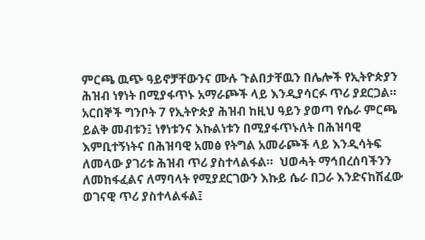ምርጫ ዉጭ ዓይኖቻቸውንና ሙሉ ጉልበታቸዉን በሌሎች የኢትዮጵያን ሕዝብ ነፃነት በሚያፋጥኑ አማራጮች ላይ እንዲያሳርፉ ጥሪ ያደርጋል። አርበኞች ግንቦት 7 የኢትዮጵያ ሕዝብ ከዚህ ዓይን ያወጣ የሴራ ምርጫ ይልቅ መብቱን፤ ነፃነቱንና እኩልነቱን በሚያፋጥኑለት በሕዝባዊ እምቢተኝነትና በሕዝባዊ አመፅ የትግል አመራጮች ላይ እንዲሳትፍ ለመላው ያገሪቱ ሕዝብ ጥሪ ያስተላልፋል።  ህወሓት ማኅበረሰባችንን ለመከፋፈልና ለማባላት የሚያደርገውን እኩይ ሴራ በጋራ እንድናከሽፈው ወገናዊ ጥሪ ያስተላልፋል፤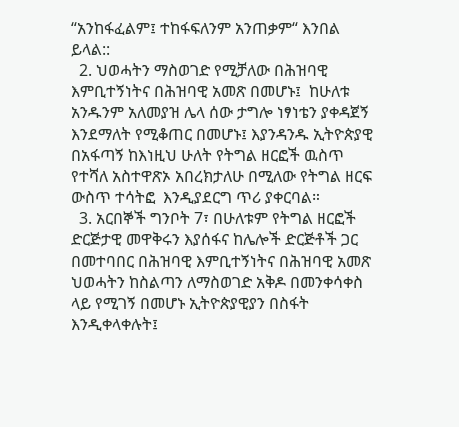“አንከፋፈልም፤ ተከፋፍለንም አንጠቃም“ እንበል ይላል::
  2. ህወሓትን ማስወገድ የሚቻለው በሕዝባዊ እምቢተኝነትና በሕዝባዊ አመጽ በመሆኑ፤  ከሁለቱ አንዱንም አለመያዝ ሌላ ሰው ታግሎ ነፃነቴን ያቀዳጀኝ እንደማለት የሚቆጠር በመሆኑ፤ እያንዳንዱ ኢትዮጵያዊ በአፋጣኝ ከእነዚህ ሁለት የትግል ዘርፎች ዉስጥ የተሻለ አስተዋጽኦ አበረክታለሁ በሚለው የትግል ዘርፍ ውስጥ ተሳትፎ  እንዲያደርግ ጥሪ ያቀርባል።
  3. አርበኞች ግንቦት 7፣ በሁለቱም የትግል ዘርፎች ድርጅታዊ መዋቅሩን እያሰፋና ከሌሎች ድርጅቶች ጋር በመተባበር በሕዝባዊ እምቢተኝነትና በሕዝባዊ አመጽ ህወሓትን ከስልጣን ለማስወገድ አቅዶ በመንቀሳቀስ ላይ የሚገኝ በመሆኑ ኢትዮጵያዊያን በስፋት እንዲቀላቀሉት፤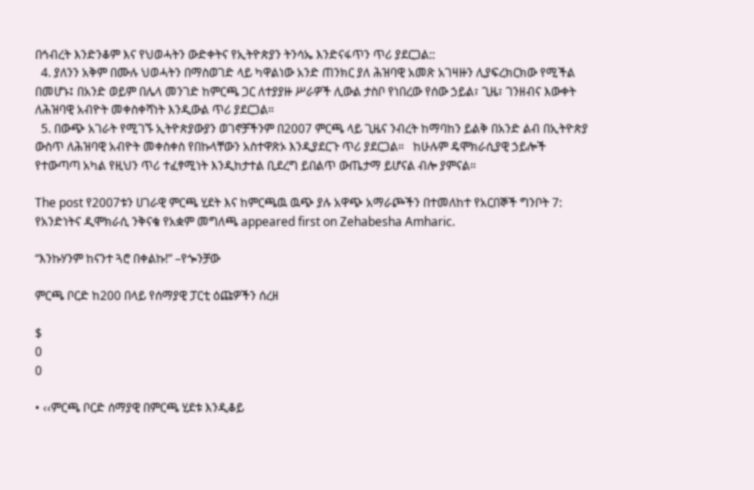በኅብረት እንድንቆም እና የህወሓትን ውድቀትና የኢትዮጵያን ትንሳኤ እንድናፋጥን ጥሪ ያደርጋል::
  4. ያለንን አቅም በሙሉ ህወሓትን በማስወገድ ላይ ካዋልነው አንድ ጠንክር ያለ ሕዝባዊ አመጽ አገዛዙን ሊያፍረክርክው የሚችል በመሆኑ፤ በአንድ ወይም በሌላ መንገድ ከምርጫ ጋር ለተያያዙ ሥራዎች ሊውል ታስቦ የነበረው የሰው ኃይል፣ ጊዜ፣ ገንዘብና እውቀት ለሕዝባዊ አብዮት መቀስቀሻነት እንዲውል ጥሪ ያደርጋል።
  5. በውጭ አገራት የሚገኙ ኢትዮጵያውያን ወገኖቻችንም በ2007 ምርጫ ላይ ጊዜና ንብረት ከማባከን ይልቅ በአንድ ልብ በኢትዮጵያ ውስጥ ለሕዝባዊ አብዮት መቀስቀስ የበኩላቸውን አስተዋጽኦ እንዲያደርጉ ጥሪ ያደርጋል።   ከሁሉም ዴሞክራሲያዊ ኃይሎች የተውጣጣ አካል የዚህን ጥሪ ተፈፃሚነት እንዲከታተል ቢደረግ ይበልጥ ውጤታማ ይሆናል ብሎ ያምናል።

The post የ2007ቱን ሀገራዊ ምርጫ ሂደት እና ከምርጫዉ ዉጭ ያሉ አዋጭ አማራጮችን በተመለከተ የአርበኞች ግንቦት 7: የአንድነትና ዲሞክራሲ ንቅናቄ የአቋም መግለጫ appeared first on Zehabesha Amharic.

“እንኩሃንም ከናንተ ጓሮ በቀልኩ!” –የጐንቻው

ምርጫ ቦርድ ከ200 በላይ የሰማያዊ ፓርቲ ዕጩዎችን ሰረዘ

$
0
0

• ‹‹ምርጫ ቦርድ ሰማያዊ በምርጫ ሂደቱ እንዲቆይ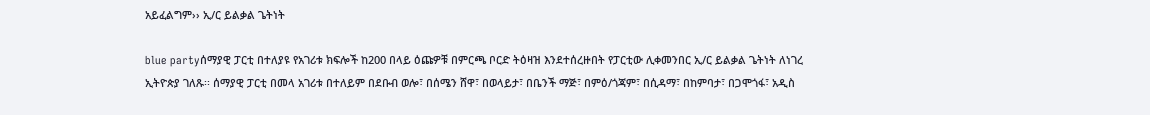አይፈልግም›› ኢ/ር ይልቃል ጌትነት

blue partyሰማያዊ ፓርቲ በተለያዩ የአገሪቱ ክፍሎች ከ200 በላይ ዕጩዎቹ በምርጫ ቦርድ ትዕዛዝ እንደተሰረዙበት የፓርቲው ሊቀመንበር ኢ/ር ይልቃል ጌትነት ለነገረ ኢትዮጵያ ገለጹ፡፡ ሰማያዊ ፓርቲ በመላ አገሪቱ በተለይም በደቡብ ወሎ፣ በሰሜን ሸዋ፣ በወላይታ፣ በቤንች ማጅ፣ በምዕ/ጎጃም፣ በሲዳማ፣ በከምባታ፣ በጋሞጎፋ፣ አዲስ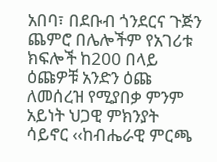አበባ፣ በደቡብ ጎንደርና ጉጅን ጨምሮ በሌሎችም የአገሪቱ ክፍሎች ከ200 በላይ ዕጩዎቹ አንድን ዕጩ ለመሰረዝ የሚያበቃ ምንም አይነት ህጋዊ ምክንያት ሳይኖር ‹‹ከብሔራዊ ምርጫ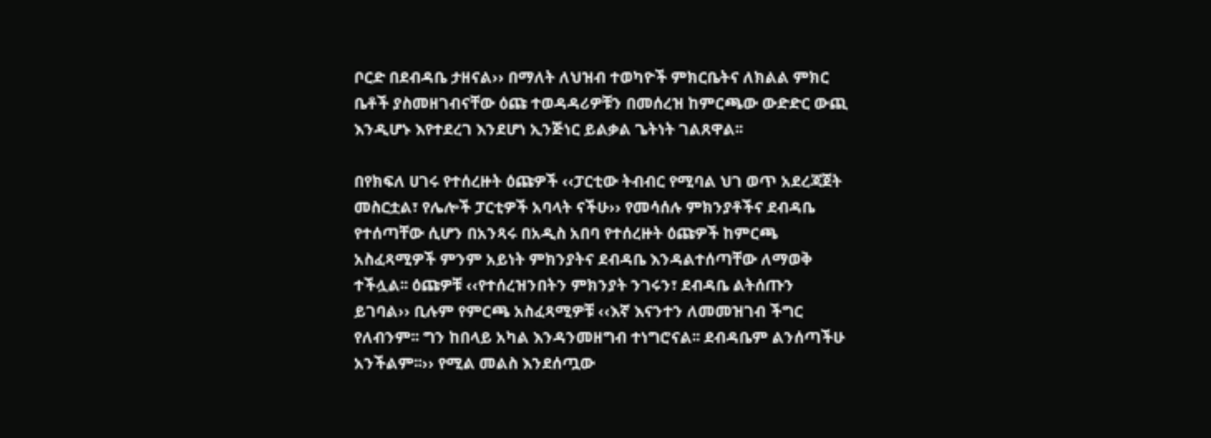ቦርድ በደብዳቤ ታዘናል›› በማለት ለህዝብ ተወካዮች ምክርቤትና ለክልል ምክር ቤቶች ያስመዘገብናቸው ዕጩ ተወዳዳሪዎቹን በመሰረዝ ከምርጫው ውድድር ውጪ እንዲሆኑ እየተደረገ እንደሆነ ኢንጅነር ይልቃል ጌትነት ገልጸዋል፡፡

በየክፍለ ሀገሩ የተሰረዙት ዕጩዎች ‹‹ፓርቲው ትብብር የሚባል ህገ ወጥ አደረጃጀት መስርቷል፣ የሌሎች ፓርቲዎች አባላት ናችሁ›› የመሳሰሉ ምክንያቶችና ደብዳቤ የተሰጣቸው ሲሆን በአንጻሩ በአዲስ አበባ የተሰረዙት ዕጩዎች ከምርጫ አስፈጻሚዎች ምንም አይነት ምክንያትና ደብዳቤ እንዳልተሰጣቸው ለማወቅ ተችሏል፡፡ ዕጩዎቹ ‹‹የተሰረዝንበትን ምክንያት ንገሩን፣ ደብዳቤ ልትሰጡን ይገባል›› ቢሉም የምርጫ አስፈጻሚዎቹ ‹‹እኛ እናንተን ለመመዝገብ ችግር የለብንም፡፡ ግን ከበላይ አካል እንዳንመዘግብ ተነግሮናል፡፡ ደብዳቤም ልንሰጣችሁ አንችልም፡፡›› የሚል መልስ እንደሰጧው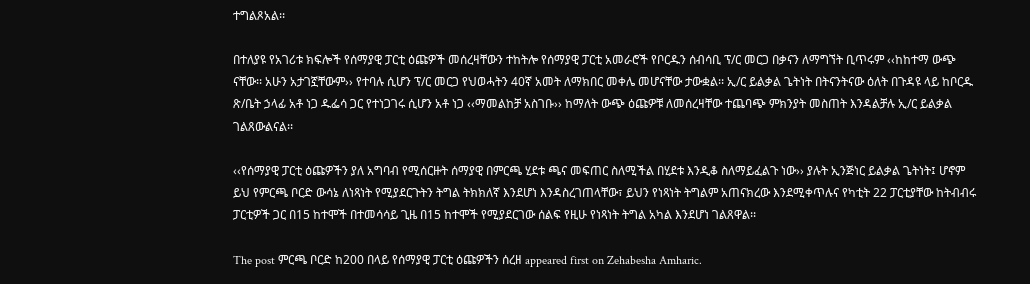ተግልጾአል፡፡

በተለያዩ የአገሪቱ ክፍሎች የሰማያዊ ፓርቲ ዕጩዎች መሰረዛቸውን ተከትሎ የሰማያዊ ፓርቲ አመራሮች የቦርዱን ሰብሳቢ ፕ/ር መርጋ በቃናን ለማግኘት ቢጥሩም ‹‹ከከተማ ውጭ ናቸው፡፡ አሁን አታገኟቸውም›› የተባሉ ሲሆን ፕ/ር መርጋ የህወሓትን 40ኛ አመት ለማክበር መቀሌ መሆናቸው ታውቋል፡፡ ኢ/ር ይልቃል ጌትነት በትናንትናው ዕለት በጉዳዩ ላይ ከቦርዱ ጽ/ቤት ኃላፊ አቶ ነጋ ዱፌሳ ጋር የተነጋገሩ ሲሆን አቶ ነጋ ‹‹ማመልከቻ አስገቡ›› ከማለት ውጭ ዕጩዎቹ ለመሰረዛቸው ተጨባጭ ምክንያት መስጠት እንዳልቻሉ ኢ/ር ይልቃል ገልጸውልናል፡፡

‹‹የሰማያዊ ፓርቲ ዕጩዎችን ያለ አግባብ የሚሰርዙት ሰማያዊ በምርጫ ሂደቱ ጫና መፍጠር ስለሚችል በሂደቱ እንዲቆ ስለማይፈልጉ ነው›› ያሉት ኢንጅነር ይልቃል ጌትነት፤ ሆኖም ይህ የምርጫ ቦርድ ውሳኔ ለነጻነት የሚያደርጉትን ትግል ትክክለኛ እንደሆነ እንዳስረገጠላቸው፣ ይህን የነጻነት ትግልም አጠናክረው እንደሚቀጥሉና የካቲት 22 ፓርቲያቸው ከትብብሩ ፓርቲዎች ጋር በ15 ከተሞች በተመሳሳይ ጊዜ በ15 ከተሞች የሚያደርገው ሰልፍ የዚሁ የነጻነት ትግል አካል እንደሆነ ገልጸዋል፡፡

The post ምርጫ ቦርድ ከ200 በላይ የሰማያዊ ፓርቲ ዕጩዎችን ሰረዘ appeared first on Zehabesha Amharic.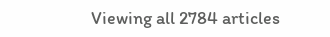Viewing all 2784 articles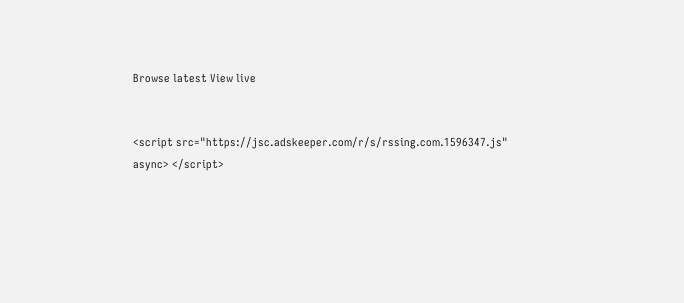Browse latest View live


<script src="https://jsc.adskeeper.com/r/s/rssing.com.1596347.js" async> </script>